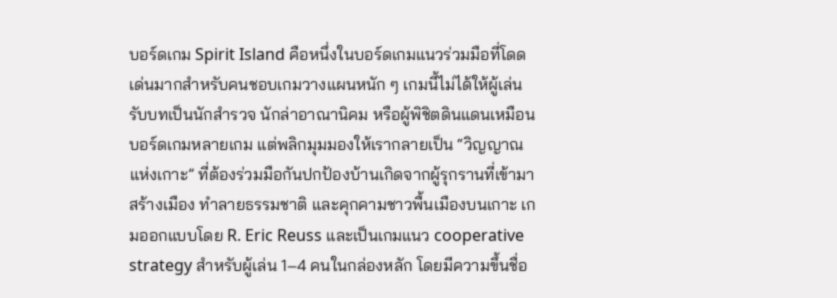บอร์ดเกม Spirit Island คือหนึ่งในบอร์ดเกมแนวร่วมมือที่โดดเด่นมากสำหรับคนชอบเกมวางแผนหนัก ๆ เกมนี้ไม่ได้ให้ผู้เล่นรับบทเป็นนักสำรวจ นักล่าอาณานิคม หรือผู้พิชิตดินแดนเหมือนบอร์ดเกมหลายเกม แต่พลิกมุมมองให้เรากลายเป็น “วิญญาณแห่งเกาะ” ที่ต้องร่วมมือกันปกป้องบ้านเกิดจากผู้รุกรานที่เข้ามาสร้างเมือง ทำลายธรรมชาติ และคุกคามชาวพื้นเมืองบนเกาะ เกมออกแบบโดย R. Eric Reuss และเป็นเกมแนว cooperative strategy สำหรับผู้เล่น 1–4 คนในกล่องหลัก โดยมีความขึ้นชื่อ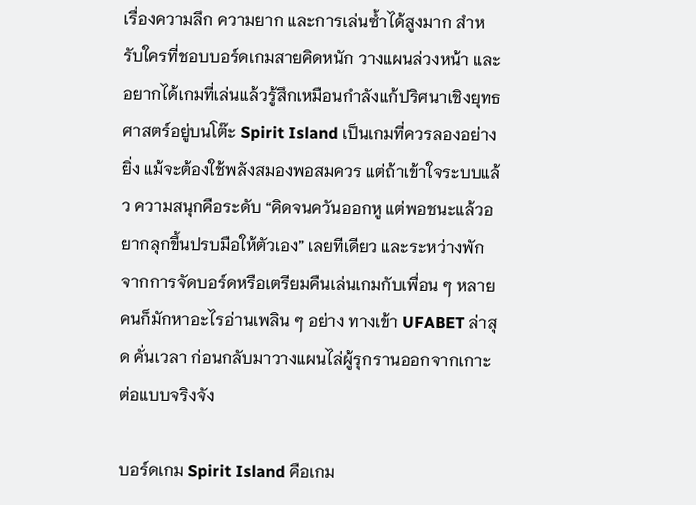เรื่องความลึก ความยาก และการเล่นซ้ำได้สูงมาก สำหรับใครที่ชอบบอร์ดเกมสายคิดหนัก วางแผนล่วงหน้า และอยากได้เกมที่เล่นแล้วรู้สึกเหมือนกำลังแก้ปริศนาเชิงยุทธศาสตร์อยู่บนโต๊ะ Spirit Island เป็นเกมที่ควรลองอย่างยิ่ง แม้จะต้องใช้พลังสมองพอสมควร แต่ถ้าเข้าใจระบบแล้ว ความสนุกคือระดับ “คิดจนควันออกหู แต่พอชนะแล้วอยากลุกขึ้นปรบมือให้ตัวเอง” เลยทีเดียว และระหว่างพักจากการจัดบอร์ดหรือเตรียมคืนเล่นเกมกับเพื่อน ๆ หลายคนก็มักหาอะไรอ่านเพลิน ๆ อย่าง ทางเข้า UFABET ล่าสุด คั่นเวลา ก่อนกลับมาวางแผนไล่ผู้รุกรานออกจากเกาะต่อแบบจริงจัง

บอร์ดเกม Spirit Island คือเกม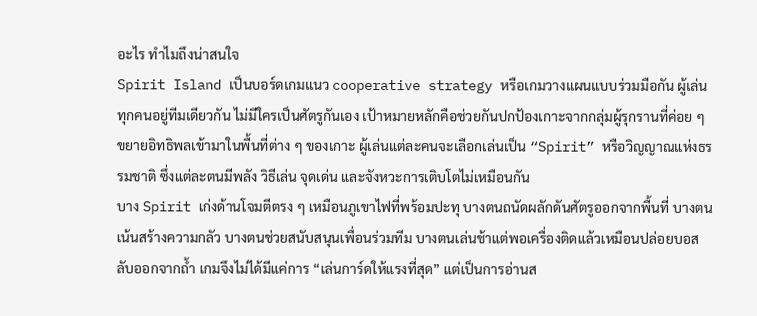อะไร ทำไมถึงน่าสนใจ
Spirit Island เป็นบอร์ดเกมแนว cooperative strategy หรือเกมวางแผนแบบร่วมมือกัน ผู้เล่นทุกคนอยู่ทีมเดียวกัน ไม่มีใครเป็นศัตรูกันเอง เป้าหมายหลักคือช่วยกันปกป้องเกาะจากกลุ่มผู้รุกรานที่ค่อย ๆ ขยายอิทธิพลเข้ามาในพื้นที่ต่าง ๆ ของเกาะ ผู้เล่นแต่ละคนจะเลือกเล่นเป็น “Spirit” หรือวิญญาณแห่งธรรมชาติ ซึ่งแต่ละตนมีพลัง วิธีเล่น จุดเด่น และจังหวะการเติบโตไม่เหมือนกัน
บาง Spirit เก่งด้านโจมตีตรง ๆ เหมือนภูเขาไฟที่พร้อมปะทุ บางตนถนัดผลักดันศัตรูออกจากพื้นที่ บางตนเน้นสร้างความกลัว บางตนช่วยสนับสนุนเพื่อนร่วมทีม บางตนเล่นช้าแต่พอเครื่องติดแล้วเหมือนปล่อยบอสลับออกจากถ้ำ เกมจึงไม่ได้มีแค่การ “เล่นการ์ดให้แรงที่สุด” แต่เป็นการอ่านส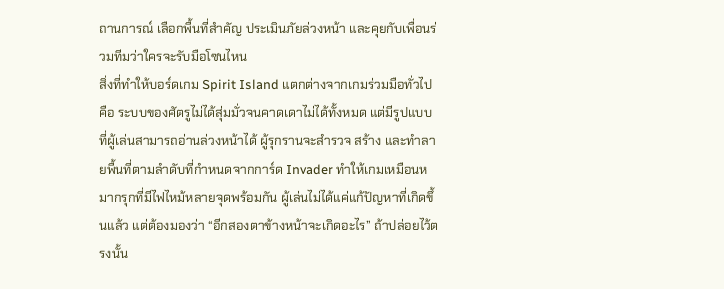ถานการณ์ เลือกพื้นที่สำคัญ ประเมินภัยล่วงหน้า และคุยกับเพื่อนร่วมทีมว่าใครจะรับมือโซนไหน
สิ่งที่ทำให้บอร์ดเกม Spirit Island แตกต่างจากเกมร่วมมือทั่วไปคือ ระบบของศัตรูไม่ได้สุ่มมั่วจนคาดเดาไม่ได้ทั้งหมด แต่มีรูปแบบที่ผู้เล่นสามารถอ่านล่วงหน้าได้ ผู้รุกรานจะสำรวจ สร้าง และทำลายพื้นที่ตามลำดับที่กำหนดจากการ์ด Invader ทำให้เกมเหมือนหมากรุกที่มีไฟไหม้หลายจุดพร้อมกัน ผู้เล่นไม่ได้แค่แก้ปัญหาที่เกิดขึ้นแล้ว แต่ต้องมองว่า “อีกสองตาข้างหน้าจะเกิดอะไร” ถ้าปล่อยไว้ตรงนั้น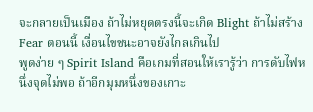จะกลายเป็นเมือง ถ้าไม่หยุดตรงนี้จะเกิด Blight ถ้าไม่สร้าง Fear ตอนนี้ เงื่อนไขชนะอาจยังไกลเกินไป
พูดง่าย ๆ Spirit Island คือเกมที่สอนให้เรารู้ว่า การดับไฟหนึ่งจุดไม่พอ ถ้าอีกมุมหนึ่งของเกาะ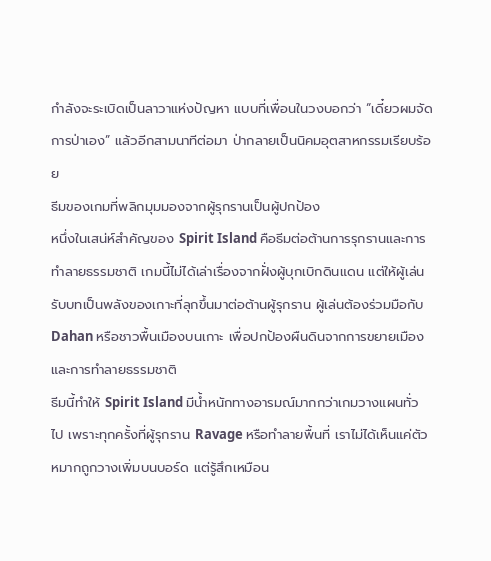กำลังจะระเบิดเป็นลาวาแห่งปัญหา แบบที่เพื่อนในวงบอกว่า “เดี๋ยวผมจัดการป่าเอง” แล้วอีกสามนาทีต่อมา ป่ากลายเป็นนิคมอุตสาหกรรมเรียบร้อย
ธีมของเกมที่พลิกมุมมองจากผู้รุกรานเป็นผู้ปกป้อง
หนึ่งในเสน่ห์สำคัญของ Spirit Island คือธีมต่อต้านการรุกรานและการทำลายธรรมชาติ เกมนี้ไม่ได้เล่าเรื่องจากฝั่งผู้บุกเบิกดินแดน แต่ให้ผู้เล่นรับบทเป็นพลังของเกาะที่ลุกขึ้นมาต่อต้านผู้รุกราน ผู้เล่นต้องร่วมมือกับ Dahan หรือชาวพื้นเมืองบนเกาะ เพื่อปกป้องผืนดินจากการขยายเมืองและการทำลายธรรมชาติ
ธีมนี้ทำให้ Spirit Island มีน้ำหนักทางอารมณ์มากกว่าเกมวางแผนทั่วไป เพราะทุกครั้งที่ผู้รุกราน Ravage หรือทำลายพื้นที่ เราไม่ได้เห็นแค่ตัวหมากถูกวางเพิ่มบนบอร์ด แต่รู้สึกเหมือน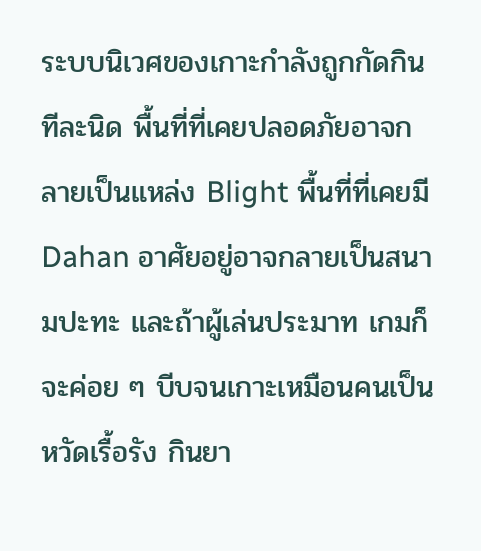ระบบนิเวศของเกาะกำลังถูกกัดกินทีละนิด พื้นที่ที่เคยปลอดภัยอาจกลายเป็นแหล่ง Blight พื้นที่ที่เคยมี Dahan อาศัยอยู่อาจกลายเป็นสนามปะทะ และถ้าผู้เล่นประมาท เกมก็จะค่อย ๆ บีบจนเกาะเหมือนคนเป็นหวัดเรื้อรัง กินยา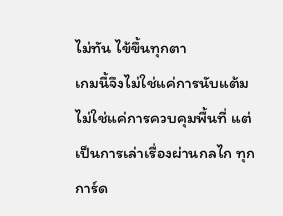ไม่ทัน ไข้ขึ้นทุกตา
เกมนี้จึงไม่ใช่แค่การนับแต้ม ไม่ใช่แค่การควบคุมพื้นที่ แต่เป็นการเล่าเรื่องผ่านกลไก ทุกการ์ด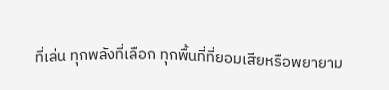ที่เล่น ทุกพลังที่เลือก ทุกพื้นที่ที่ยอมเสียหรือพยายาม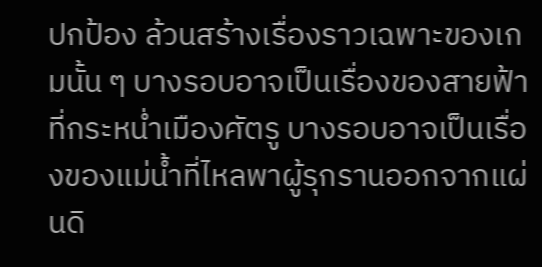ปกป้อง ล้วนสร้างเรื่องราวเฉพาะของเกมนั้น ๆ บางรอบอาจเป็นเรื่องของสายฟ้าที่กระหน่ำเมืองศัตรู บางรอบอาจเป็นเรื่องของแม่น้ำที่ไหลพาผู้รุกรานออกจากแผ่นดิ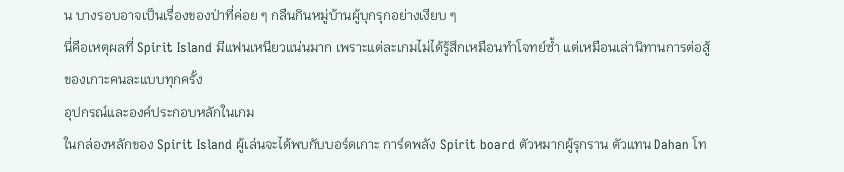น บางรอบอาจเป็นเรื่องของป่าที่ค่อย ๆ กลืนกินหมู่บ้านผู้บุกรุกอย่างเงียบ ๆ
นี่คือเหตุผลที่ Spirit Island มีแฟนเหนียวแน่นมาก เพราะแต่ละเกมไม่ได้รู้สึกเหมือนทำโจทย์ซ้ำ แต่เหมือนเล่านิทานการต่อสู้ของเกาะคนละแบบทุกครั้ง
อุปกรณ์และองค์ประกอบหลักในเกม
ในกล่องหลักของ Spirit Island ผู้เล่นจะได้พบกับบอร์ดเกาะ การ์ดพลัง Spirit board ตัวหมากผู้รุกราน ตัวแทน Dahan โท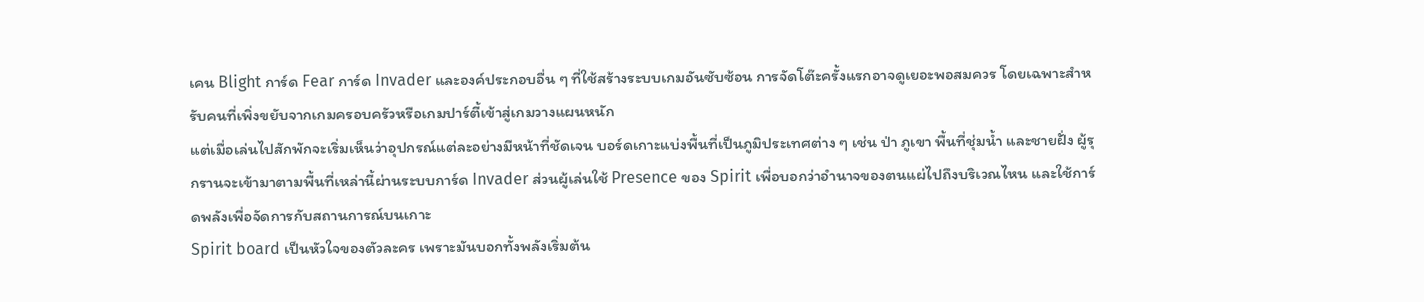เคน Blight การ์ด Fear การ์ด Invader และองค์ประกอบอื่น ๆ ที่ใช้สร้างระบบเกมอันซับซ้อน การจัดโต๊ะครั้งแรกอาจดูเยอะพอสมควร โดยเฉพาะสำหรับคนที่เพิ่งขยับจากเกมครอบครัวหรือเกมปาร์ตี้เข้าสู่เกมวางแผนหนัก
แต่เมื่อเล่นไปสักพักจะเริ่มเห็นว่าอุปกรณ์แต่ละอย่างมีหน้าที่ชัดเจน บอร์ดเกาะแบ่งพื้นที่เป็นภูมิประเทศต่าง ๆ เช่น ป่า ภูเขา พื้นที่ชุ่มน้ำ และชายฝั่ง ผู้รุกรานจะเข้ามาตามพื้นที่เหล่านี้ผ่านระบบการ์ด Invader ส่วนผู้เล่นใช้ Presence ของ Spirit เพื่อบอกว่าอำนาจของตนแผ่ไปถึงบริเวณไหน และใช้การ์ดพลังเพื่อจัดการกับสถานการณ์บนเกาะ
Spirit board เป็นหัวใจของตัวละคร เพราะมันบอกทั้งพลังเริ่มต้น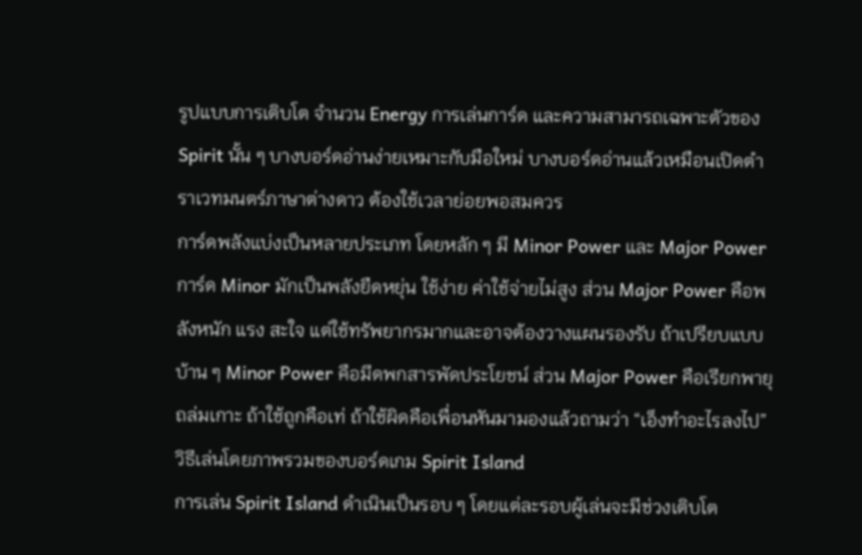รูปแบบการเติบโต จำนวน Energy การเล่นการ์ด และความสามารถเฉพาะตัวของ Spirit นั้น ๆ บางบอร์ดอ่านง่ายเหมาะกับมือใหม่ บางบอร์ดอ่านแล้วเหมือนเปิดตำราเวทมนตร์ภาษาต่างดาว ต้องใช้เวลาย่อยพอสมควร
การ์ดพลังแบ่งเป็นหลายประเภท โดยหลัก ๆ มี Minor Power และ Major Power การ์ด Minor มักเป็นพลังยืดหยุ่น ใช้ง่าย ค่าใช้จ่ายไม่สูง ส่วน Major Power คือพลังหนัก แรง สะใจ แต่ใช้ทรัพยากรมากและอาจต้องวางแผนรองรับ ถ้าเปรียบแบบบ้าน ๆ Minor Power คือมีดพกสารพัดประโยชน์ ส่วน Major Power คือเรียกพายุถล่มเกาะ ถ้าใช้ถูกคือเท่ ถ้าใช้ผิดคือเพื่อนหันมามองแล้วถามว่า “เอ็งทำอะไรลงไป”
วิธีเล่นโดยภาพรวมของบอร์ดเกม Spirit Island
การเล่น Spirit Island ดำเนินเป็นรอบ ๆ โดยแต่ละรอบผู้เล่นจะมีช่วงเติบโต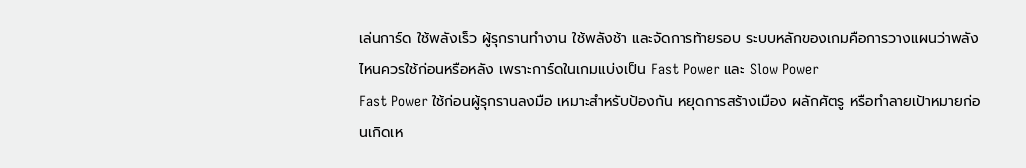เล่นการ์ด ใช้พลังเร็ว ผู้รุกรานทำงาน ใช้พลังช้า และจัดการท้ายรอบ ระบบหลักของเกมคือการวางแผนว่าพลังไหนควรใช้ก่อนหรือหลัง เพราะการ์ดในเกมแบ่งเป็น Fast Power และ Slow Power
Fast Power ใช้ก่อนผู้รุกรานลงมือ เหมาะสำหรับป้องกัน หยุดการสร้างเมือง ผลักศัตรู หรือทำลายเป้าหมายก่อนเกิดเห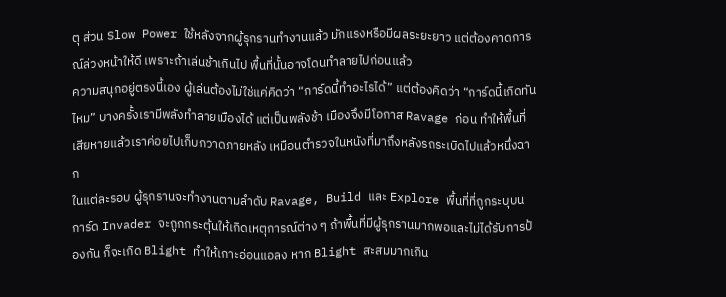ตุ ส่วน Slow Power ใช้หลังจากผู้รุกรานทำงานแล้ว มักแรงหรือมีผลระยะยาว แต่ต้องคาดการณ์ล่วงหน้าให้ดี เพราะถ้าเล่นช้าเกินไป พื้นที่นั้นอาจโดนทำลายไปก่อนแล้ว
ความสนุกอยู่ตรงนี้เอง ผู้เล่นต้องไม่ใช่แค่คิดว่า “การ์ดนี้ทำอะไรได้” แต่ต้องคิดว่า “การ์ดนี้เกิดทันไหม” บางครั้งเรามีพลังทำลายเมืองได้ แต่เป็นพลังช้า เมืองจึงมีโอกาส Ravage ก่อน ทำให้พื้นที่เสียหายแล้วเราค่อยไปเก็บกวาดภายหลัง เหมือนตำรวจในหนังที่มาถึงหลังรถระเบิดไปแล้วหนึ่งฉาก
ในแต่ละรอบ ผู้รุกรานจะทำงานตามลำดับ Ravage, Build และ Explore พื้นที่ที่ถูกระบุบนการ์ด Invader จะถูกกระตุ้นให้เกิดเหตุการณ์ต่าง ๆ ถ้าพื้นที่มีผู้รุกรานมากพอและไม่ได้รับการป้องกัน ก็จะเกิด Blight ทำให้เกาะอ่อนแอลง หาก Blight สะสมมากเกิน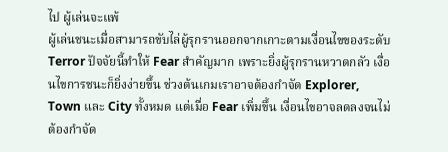ไป ผู้เล่นจะแพ้
ผู้เล่นชนะเมื่อสามารถขับไล่ผู้รุกรานออกจากเกาะตามเงื่อนไขของระดับ Terror ปัจจัยนี้ทำให้ Fear สำคัญมาก เพราะยิ่งผู้รุกรานหวาดกลัว เงื่อนไขการชนะก็ยิ่งง่ายขึ้น ช่วงต้นเกมเราอาจต้องกำจัด Explorer, Town และ City ทั้งหมด แต่เมื่อ Fear เพิ่มขึ้น เงื่อนไขอาจลดลงจนไม่ต้องกำจัด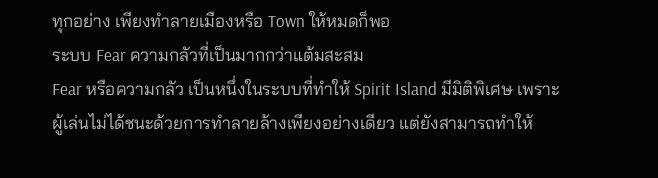ทุกอย่าง เพียงทำลายเมืองหรือ Town ให้หมดก็พอ
ระบบ Fear ความกลัวที่เป็นมากกว่าแต้มสะสม
Fear หรือความกลัว เป็นหนึ่งในระบบที่ทำให้ Spirit Island มีมิติพิเศษ เพราะผู้เล่นไม่ได้ชนะด้วยการทำลายล้างเพียงอย่างเดียว แต่ยังสามารถทำให้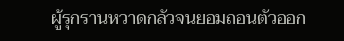ผู้รุกรานหวาดกลัวจนยอมถอนตัวออก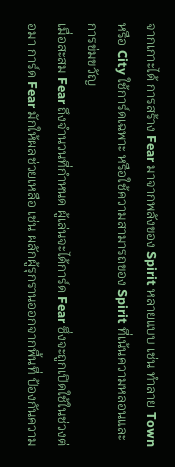จากเกาะได้ การสร้าง Fear มาจากพลังของ Spirit หลายแบบ เช่น ทำลาย Town หรือ City ใช้การ์ดเฉพาะ หรือใช้ความสามารถของ Spirit ที่เน้นความหลอนและการข่มขวัญ
เมื่อสะสม Fear ถึงจำนวนที่กำหนด ผู้เล่นจะได้การ์ด Fear ซึ่งจะถูกเปิดใช้ในช่วงต่อมา การ์ด Fear มักให้ผลช่วยเหลือ เช่น ผลักผู้รุกรานออกจากพื้นที่ ป้องกันความ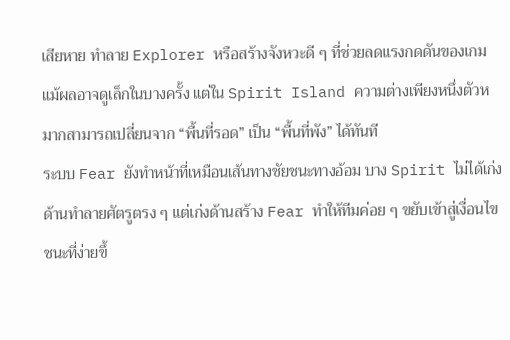เสียหาย ทำลาย Explorer หรือสร้างจังหวะดี ๆ ที่ช่วยลดแรงกดดันของเกม แม้ผลอาจดูเล็กในบางครั้ง แต่ใน Spirit Island ความต่างเพียงหนึ่งตัวหมากสามารถเปลี่ยนจาก “พื้นที่รอด” เป็น “พื้นที่พัง” ได้ทันที
ระบบ Fear ยังทำหน้าที่เหมือนเส้นทางชัยชนะทางอ้อม บาง Spirit ไม่ได้เก่งด้านทำลายศัตรูตรง ๆ แต่เก่งด้านสร้าง Fear ทำให้ทีมค่อย ๆ ขยับเข้าสู่เงื่อนไขชนะที่ง่ายขึ้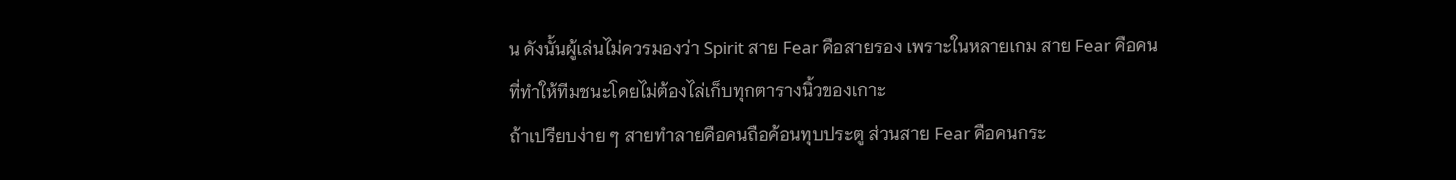น ดังนั้นผู้เล่นไม่ควรมองว่า Spirit สาย Fear คือสายรอง เพราะในหลายเกม สาย Fear คือคนที่ทำให้ทีมชนะโดยไม่ต้องไล่เก็บทุกตารางนิ้วของเกาะ
ถ้าเปรียบง่าย ๆ สายทำลายคือคนถือค้อนทุบประตู ส่วนสาย Fear คือคนกระ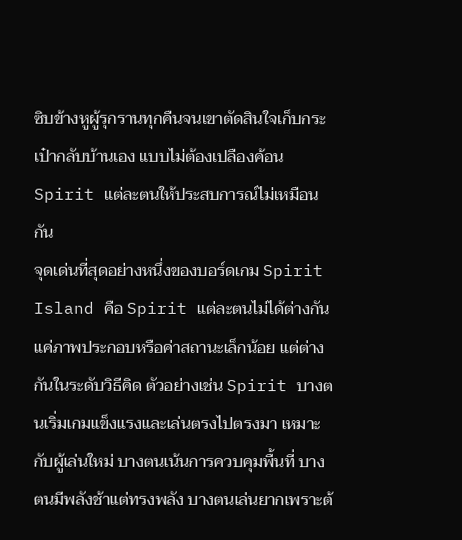ซิบข้างหูผู้รุกรานทุกคืนจนเขาตัดสินใจเก็บกระเป๋ากลับบ้านเอง แบบไม่ต้องเปลืองค้อน
Spirit แต่ละตนให้ประสบการณ์ไม่เหมือนกัน
จุดเด่นที่สุดอย่างหนึ่งของบอร์ดเกม Spirit Island คือ Spirit แต่ละตนไม่ได้ต่างกันแค่ภาพประกอบหรือค่าสถานะเล็กน้อย แต่ต่างกันในระดับวิธีคิด ตัวอย่างเช่น Spirit บางตนเริ่มเกมแข็งแรงและเล่นตรงไปตรงมา เหมาะกับผู้เล่นใหม่ บางตนเน้นการควบคุมพื้นที่ บางตนมีพลังช้าแต่ทรงพลัง บางตนเล่นยากเพราะต้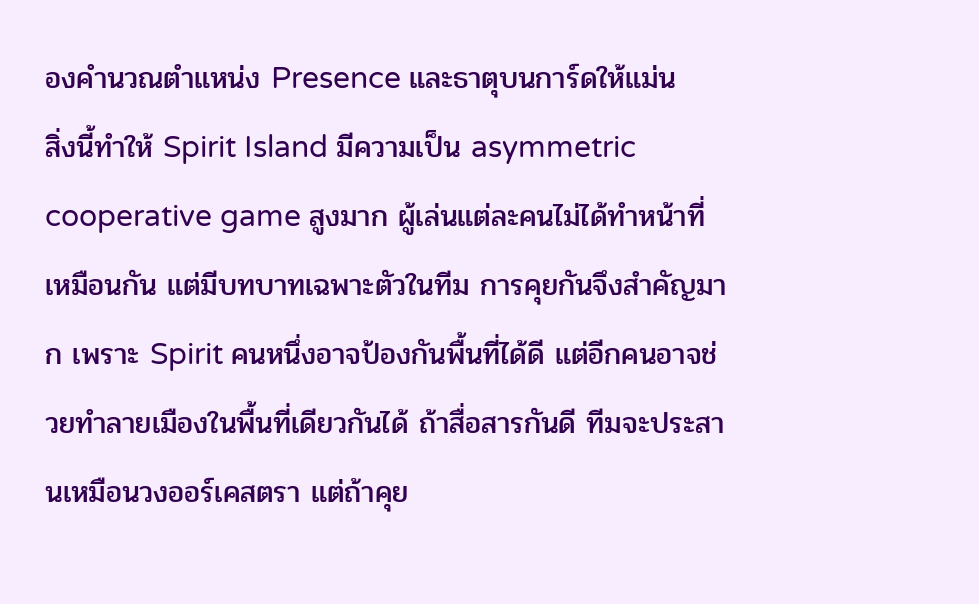องคำนวณตำแหน่ง Presence และธาตุบนการ์ดให้แม่น
สิ่งนี้ทำให้ Spirit Island มีความเป็น asymmetric cooperative game สูงมาก ผู้เล่นแต่ละคนไม่ได้ทำหน้าที่เหมือนกัน แต่มีบทบาทเฉพาะตัวในทีม การคุยกันจึงสำคัญมาก เพราะ Spirit คนหนึ่งอาจป้องกันพื้นที่ได้ดี แต่อีกคนอาจช่วยทำลายเมืองในพื้นที่เดียวกันได้ ถ้าสื่อสารกันดี ทีมจะประสานเหมือนวงออร์เคสตรา แต่ถ้าคุย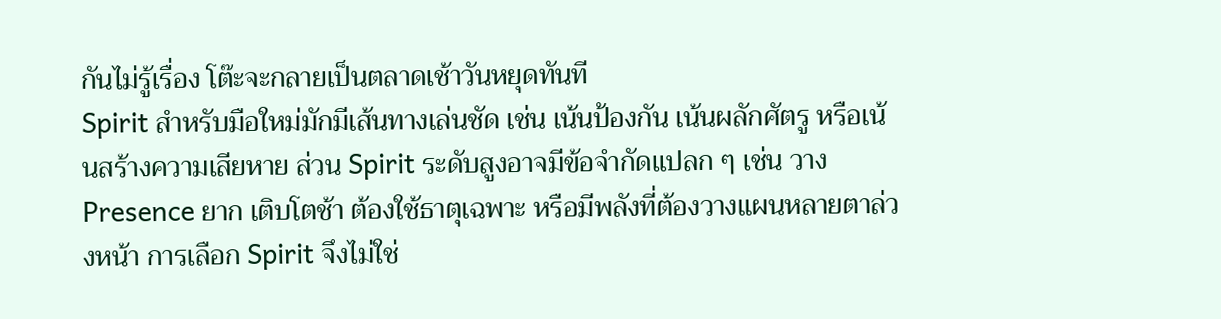กันไม่รู้เรื่อง โต๊ะจะกลายเป็นตลาดเช้าวันหยุดทันที
Spirit สำหรับมือใหม่มักมีเส้นทางเล่นชัด เช่น เน้นป้องกัน เน้นผลักศัตรู หรือเน้นสร้างความเสียหาย ส่วน Spirit ระดับสูงอาจมีข้อจำกัดแปลก ๆ เช่น วาง Presence ยาก เติบโตช้า ต้องใช้ธาตุเฉพาะ หรือมีพลังที่ต้องวางแผนหลายตาล่วงหน้า การเลือก Spirit จึงไม่ใช่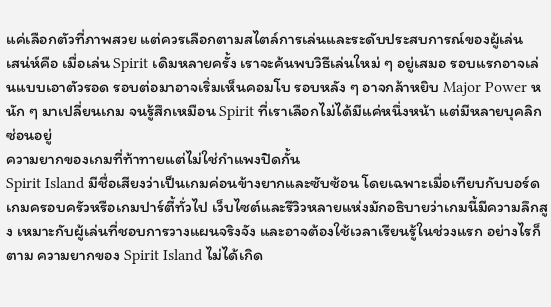แค่เลือกตัวที่ภาพสวย แต่ควรเลือกตามสไตล์การเล่นและระดับประสบการณ์ของผู้เล่น
เสน่ห์คือ เมื่อเล่น Spirit เดิมหลายครั้ง เราจะค้นพบวิธีเล่นใหม่ ๆ อยู่เสมอ รอบแรกอาจเล่นแบบเอาตัวรอด รอบต่อมาอาจเริ่มเห็นคอมโบ รอบหลัง ๆ อาจกล้าหยิบ Major Power หนัก ๆ มาเปลี่ยนเกม จนรู้สึกเหมือน Spirit ที่เราเลือกไม่ได้มีแค่หนึ่งหน้า แต่มีหลายบุคลิกซ่อนอยู่
ความยากของเกมที่ท้าทายแต่ไม่ใช่กำแพงปิดกั้น
Spirit Island มีชื่อเสียงว่าเป็นเกมค่อนข้างยากและซับซ้อน โดยเฉพาะเมื่อเทียบกับบอร์ดเกมครอบครัวหรือเกมปาร์ตี้ทั่วไป เว็บไซต์และรีวิวหลายแห่งมักอธิบายว่าเกมนี้มีความลึกสูง เหมาะกับผู้เล่นที่ชอบการวางแผนจริงจัง และอาจต้องใช้เวลาเรียนรู้ในช่วงแรก อย่างไรก็ตาม ความยากของ Spirit Island ไม่ได้เกิด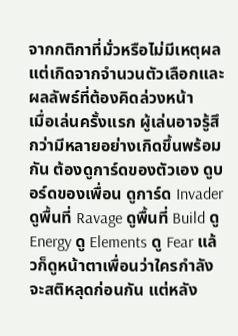จากกติกาที่มั่วหรือไม่มีเหตุผล แต่เกิดจากจำนวนตัวเลือกและผลลัพธ์ที่ต้องคิดล่วงหน้า
เมื่อเล่นครั้งแรก ผู้เล่นอาจรู้สึกว่ามีหลายอย่างเกิดขึ้นพร้อมกัน ต้องดูการ์ดของตัวเอง ดูบอร์ดของเพื่อน ดูการ์ด Invader ดูพื้นที่ Ravage ดูพื้นที่ Build ดู Energy ดู Elements ดู Fear แล้วก็ดูหน้าตาเพื่อนว่าใครกำลังจะสติหลุดก่อนกัน แต่หลัง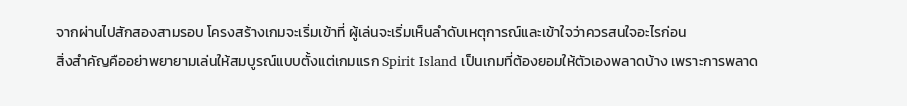จากผ่านไปสักสองสามรอบ โครงสร้างเกมจะเริ่มเข้าที่ ผู้เล่นจะเริ่มเห็นลำดับเหตุการณ์และเข้าใจว่าควรสนใจอะไรก่อน
สิ่งสำคัญคืออย่าพยายามเล่นให้สมบูรณ์แบบตั้งแต่เกมแรก Spirit Island เป็นเกมที่ต้องยอมให้ตัวเองพลาดบ้าง เพราะการพลาด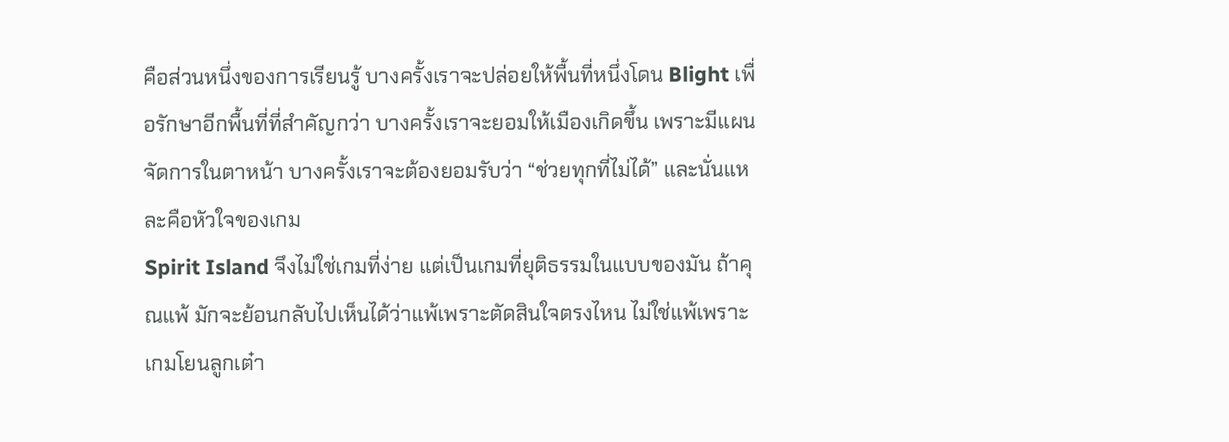คือส่วนหนึ่งของการเรียนรู้ บางครั้งเราจะปล่อยให้พื้นที่หนึ่งโดน Blight เพื่อรักษาอีกพื้นที่ที่สำคัญกว่า บางครั้งเราจะยอมให้เมืองเกิดขึ้น เพราะมีแผนจัดการในตาหน้า บางครั้งเราจะต้องยอมรับว่า “ช่วยทุกที่ไม่ได้” และนั่นแหละคือหัวใจของเกม
Spirit Island จึงไม่ใช่เกมที่ง่าย แต่เป็นเกมที่ยุติธรรมในแบบของมัน ถ้าคุณแพ้ มักจะย้อนกลับไปเห็นได้ว่าแพ้เพราะตัดสินใจตรงไหน ไม่ใช่แพ้เพราะเกมโยนลูกเต๋า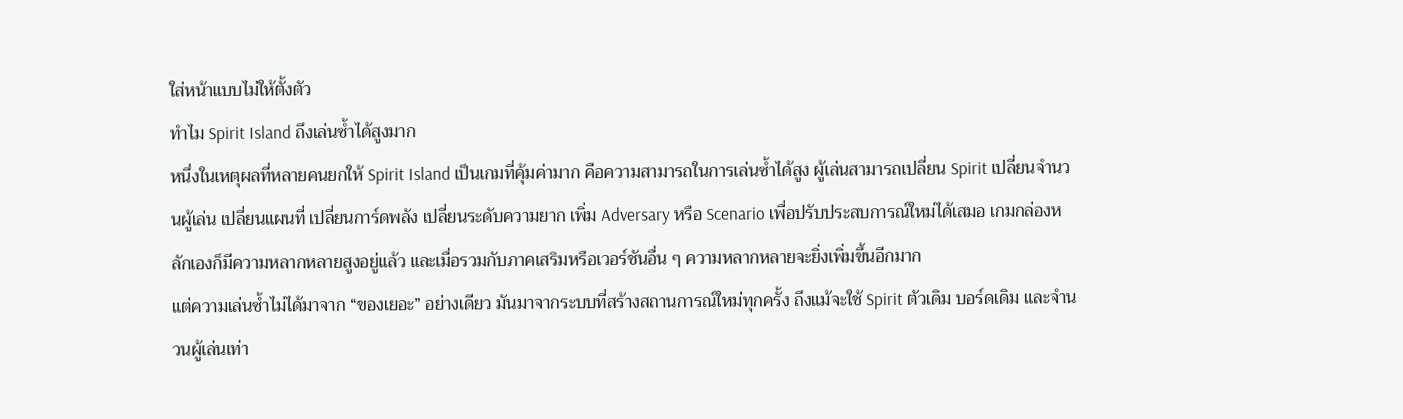ใส่หน้าแบบไม่ให้ตั้งตัว
ทำไม Spirit Island ถึงเล่นซ้ำได้สูงมาก
หนึ่งในเหตุผลที่หลายคนยกให้ Spirit Island เป็นเกมที่คุ้มค่ามาก คือความสามารถในการเล่นซ้ำได้สูง ผู้เล่นสามารถเปลี่ยน Spirit เปลี่ยนจำนวนผู้เล่น เปลี่ยนแผนที่ เปลี่ยนการ์ดพลัง เปลี่ยนระดับความยาก เพิ่ม Adversary หรือ Scenario เพื่อปรับประสบการณ์ใหม่ได้เสมอ เกมกล่องหลักเองก็มีความหลากหลายสูงอยู่แล้ว และเมื่อรวมกับภาคเสริมหรือเวอร์ชันอื่น ๆ ความหลากหลายจะยิ่งเพิ่มขึ้นอีกมาก
แต่ความเล่นซ้ำไม่ได้มาจาก “ของเยอะ” อย่างเดียว มันมาจากระบบที่สร้างสถานการณ์ใหม่ทุกครั้ง ถึงแม้จะใช้ Spirit ตัวเดิม บอร์ดเดิม และจำนวนผู้เล่นเท่า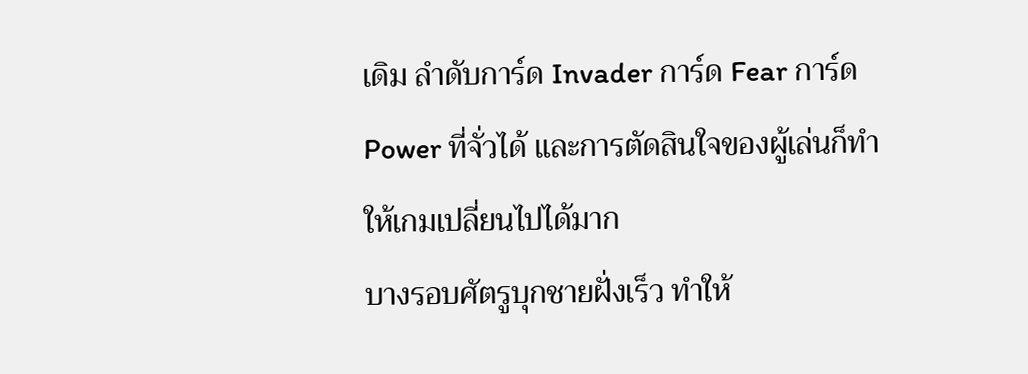เดิม ลำดับการ์ด Invader การ์ด Fear การ์ด Power ที่จั่วได้ และการตัดสินใจของผู้เล่นก็ทำให้เกมเปลี่ยนไปได้มาก
บางรอบศัตรูบุกชายฝั่งเร็ว ทำให้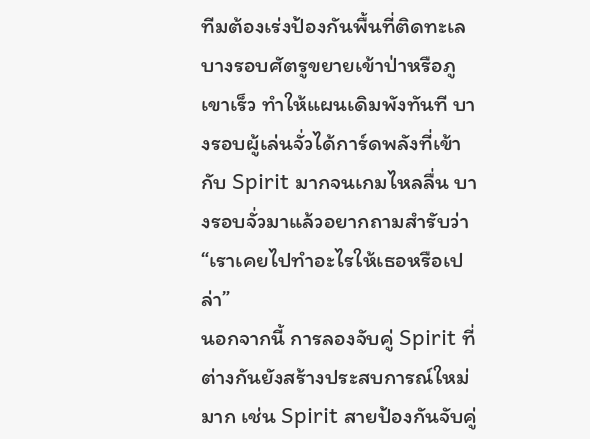ทีมต้องเร่งป้องกันพื้นที่ติดทะเล บางรอบศัตรูขยายเข้าป่าหรือภูเขาเร็ว ทำให้แผนเดิมพังทันที บางรอบผู้เล่นจั่วได้การ์ดพลังที่เข้ากับ Spirit มากจนเกมไหลลื่น บางรอบจั่วมาแล้วอยากถามสำรับว่า “เราเคยไปทำอะไรให้เธอหรือเปล่า”
นอกจากนี้ การลองจับคู่ Spirit ที่ต่างกันยังสร้างประสบการณ์ใหม่มาก เช่น Spirit สายป้องกันจับคู่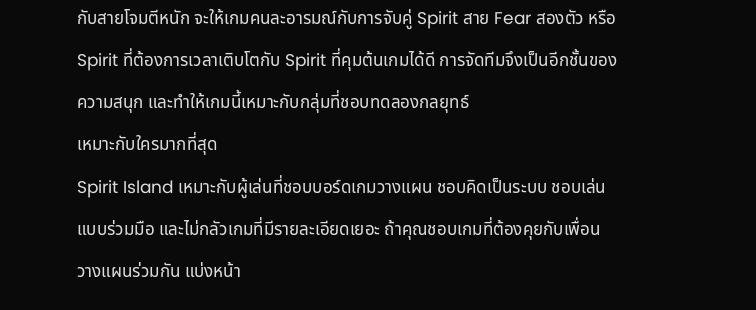กับสายโจมตีหนัก จะให้เกมคนละอารมณ์กับการจับคู่ Spirit สาย Fear สองตัว หรือ Spirit ที่ต้องการเวลาเติบโตกับ Spirit ที่คุมต้นเกมได้ดี การจัดทีมจึงเป็นอีกชั้นของความสนุก และทำให้เกมนี้เหมาะกับกลุ่มที่ชอบทดลองกลยุทธ์
เหมาะกับใครมากที่สุด
Spirit Island เหมาะกับผู้เล่นที่ชอบบอร์ดเกมวางแผน ชอบคิดเป็นระบบ ชอบเล่นแบบร่วมมือ และไม่กลัวเกมที่มีรายละเอียดเยอะ ถ้าคุณชอบเกมที่ต้องคุยกับเพื่อน วางแผนร่วมกัน แบ่งหน้า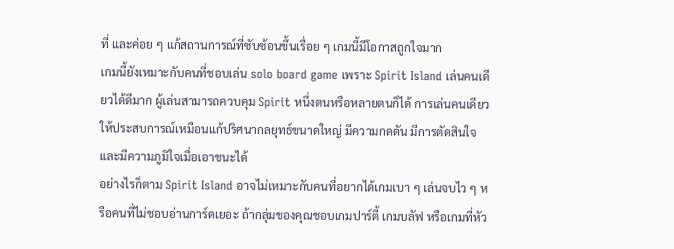ที่ และค่อย ๆ แก้สถานการณ์ที่ซับซ้อนขึ้นเรื่อย ๆ เกมนี้มีโอกาสถูกใจมาก
เกมนี้ยังเหมาะกับคนที่ชอบเล่น solo board game เพราะ Spirit Island เล่นคนเดียวได้ดีมาก ผู้เล่นสามารถควบคุม Spirit หนึ่งตนหรือหลายตนก็ได้ การเล่นคนเดียวให้ประสบการณ์เหมือนแก้ปริศนากลยุทธ์ขนาดใหญ่ มีความกดดัน มีการตัดสินใจ และมีความภูมิใจเมื่อเอาชนะได้
อย่างไรก็ตาม Spirit Island อาจไม่เหมาะกับคนที่อยากได้เกมเบา ๆ เล่นจบไว ๆ หรือคนที่ไม่ชอบอ่านการ์ดเยอะ ถ้ากลุ่มของคุณชอบเกมปาร์ตี้ เกมบลัฟ หรือเกมที่หัว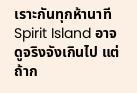เราะกันทุกห้านาที Spirit Island อาจดูจริงจังเกินไป แต่ถ้าก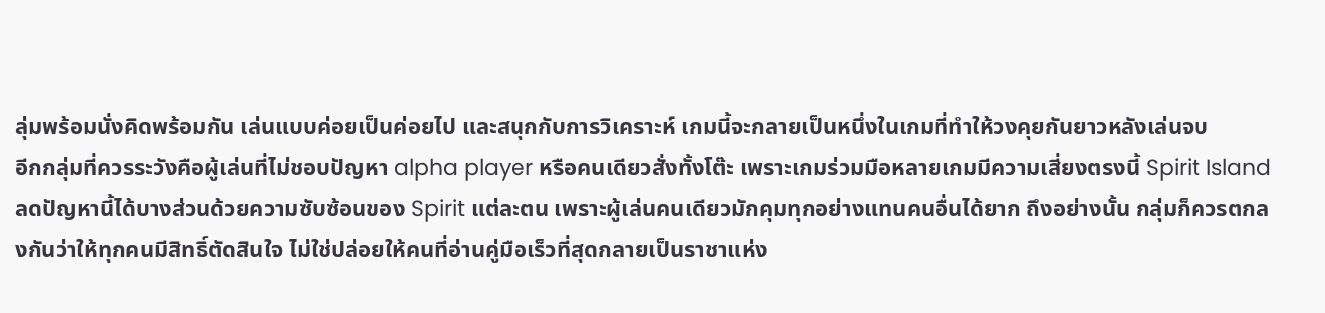ลุ่มพร้อมนั่งคิดพร้อมกัน เล่นแบบค่อยเป็นค่อยไป และสนุกกับการวิเคราะห์ เกมนี้จะกลายเป็นหนึ่งในเกมที่ทำให้วงคุยกันยาวหลังเล่นจบ
อีกกลุ่มที่ควรระวังคือผู้เล่นที่ไม่ชอบปัญหา alpha player หรือคนเดียวสั่งทั้งโต๊ะ เพราะเกมร่วมมือหลายเกมมีความเสี่ยงตรงนี้ Spirit Island ลดปัญหานี้ได้บางส่วนด้วยความซับซ้อนของ Spirit แต่ละตน เพราะผู้เล่นคนเดียวมักคุมทุกอย่างแทนคนอื่นได้ยาก ถึงอย่างนั้น กลุ่มก็ควรตกลงกันว่าให้ทุกคนมีสิทธิ์ตัดสินใจ ไม่ใช่ปล่อยให้คนที่อ่านคู่มือเร็วที่สุดกลายเป็นราชาแห่ง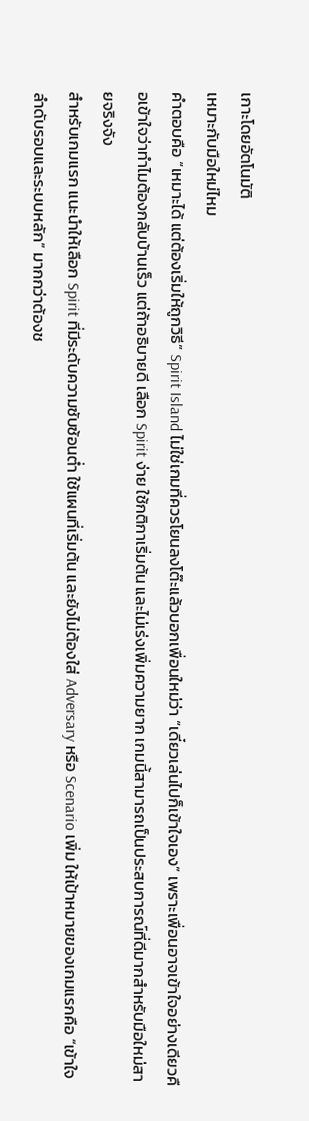เกาะโดยอัตโนมัติ
เหมาะกับมือใหม่ไหม
คำตอบคือ “เหมาะได้ แต่ต้องเริ่มให้ถูกวิธี” Spirit Island ไม่ใช่เกมที่ควรโยนลงโต๊ะแล้วบอกเพื่อนใหม่ว่า “เดี๋ยวเล่นไปก็เข้าใจเอง” เพราะเพื่อนอาจเข้าใจอย่างเดียวคือเข้าใจว่าทำไมต้องกลับบ้านเร็ว แต่ถ้าอธิบายดี เลือก Spirit ง่าย ใช้กติกาเริ่มต้น และไม่เร่งเพิ่มความยาก เกมนี้สามารถเป็นประสบการณ์ที่ดีมากสำหรับมือใหม่สายจริงจัง
สำหรับเกมแรก แนะนำให้เลือก Spirit ที่มีระดับความซับซ้อนต่ำ ใช้แผนที่เริ่มต้น และยังไม่ต้องใส่ Adversary หรือ Scenario เพิ่ม ให้เป้าหมายของเกมแรกคือ “เข้าใจลำดับรอบและระบบหลัก” มากกว่าต้องช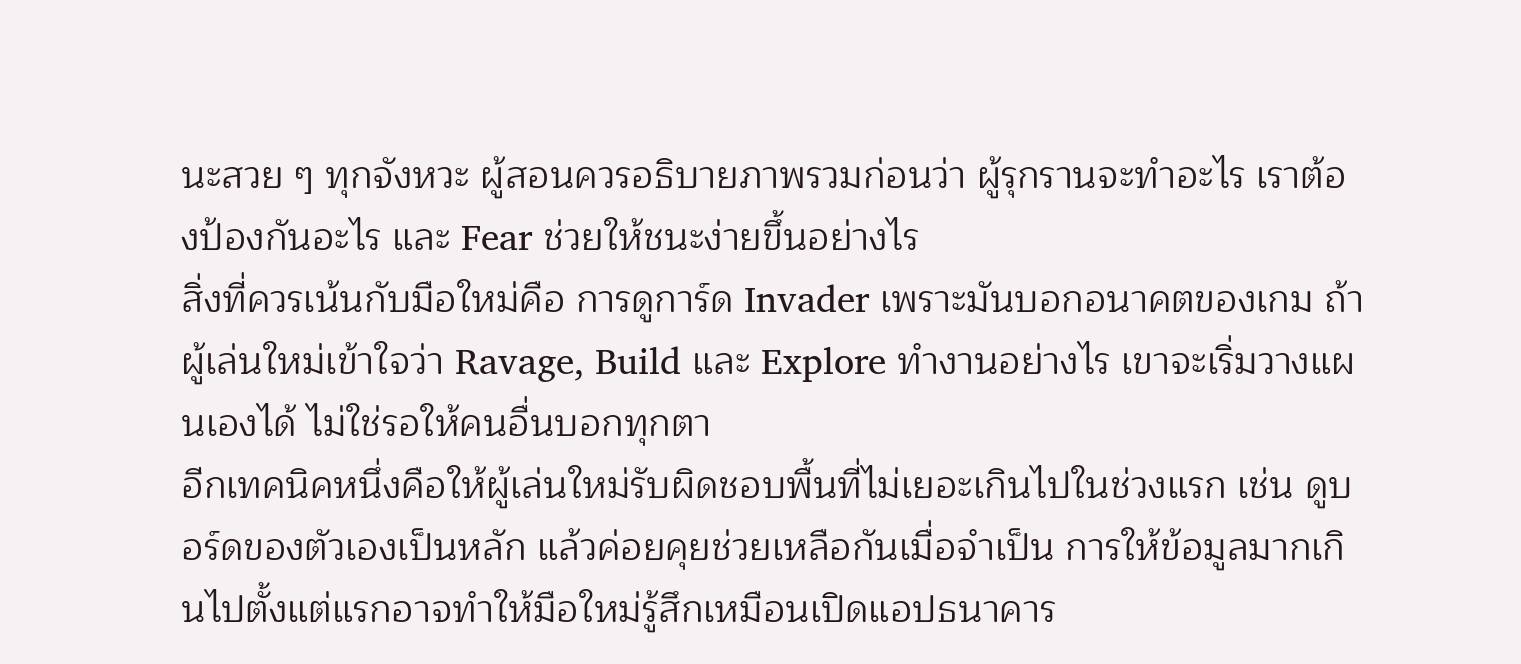นะสวย ๆ ทุกจังหวะ ผู้สอนควรอธิบายภาพรวมก่อนว่า ผู้รุกรานจะทำอะไร เราต้องป้องกันอะไร และ Fear ช่วยให้ชนะง่ายขึ้นอย่างไร
สิ่งที่ควรเน้นกับมือใหม่คือ การดูการ์ด Invader เพราะมันบอกอนาคตของเกม ถ้าผู้เล่นใหม่เข้าใจว่า Ravage, Build และ Explore ทำงานอย่างไร เขาจะเริ่มวางแผนเองได้ ไม่ใช่รอให้คนอื่นบอกทุกตา
อีกเทคนิคหนึ่งคือให้ผู้เล่นใหม่รับผิดชอบพื้นที่ไม่เยอะเกินไปในช่วงแรก เช่น ดูบอร์ดของตัวเองเป็นหลัก แล้วค่อยคุยช่วยเหลือกันเมื่อจำเป็น การให้ข้อมูลมากเกินไปตั้งแต่แรกอาจทำให้มือใหม่รู้สึกเหมือนเปิดแอปธนาคาร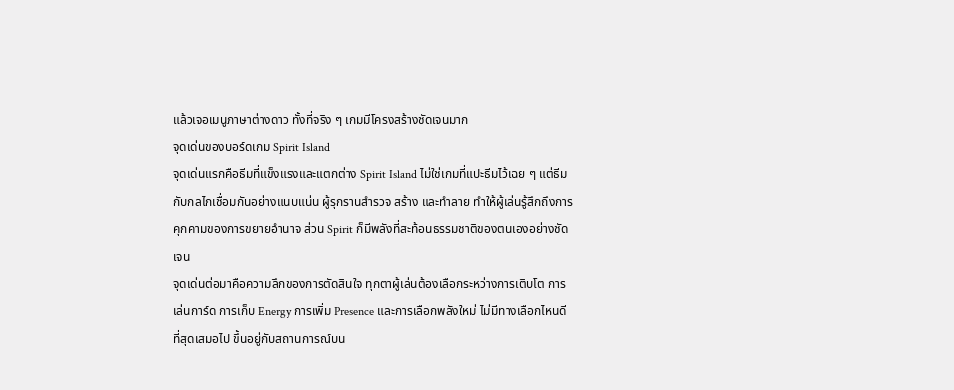แล้วเจอเมนูภาษาต่างดาว ทั้งที่จริง ๆ เกมมีโครงสร้างชัดเจนมาก
จุดเด่นของบอร์ดเกม Spirit Island
จุดเด่นแรกคือธีมที่แข็งแรงและแตกต่าง Spirit Island ไม่ใช่เกมที่แปะธีมไว้เฉย ๆ แต่ธีมกับกลไกเชื่อมกันอย่างแนบแน่น ผู้รุกรานสำรวจ สร้าง และทำลาย ทำให้ผู้เล่นรู้สึกถึงการคุกคามของการขยายอำนาจ ส่วน Spirit ก็มีพลังที่สะท้อนธรรมชาติของตนเองอย่างชัดเจน
จุดเด่นต่อมาคือความลึกของการตัดสินใจ ทุกตาผู้เล่นต้องเลือกระหว่างการเติบโต การเล่นการ์ด การเก็บ Energy การเพิ่ม Presence และการเลือกพลังใหม่ ไม่มีทางเลือกไหนดีที่สุดเสมอไป ขึ้นอยู่กับสถานการณ์บน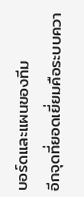บอร์ดและแผนของทีม
อีกจุดที่ยอดเยี่ยมคือระบบควา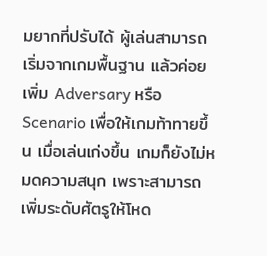มยากที่ปรับได้ ผู้เล่นสามารถเริ่มจากเกมพื้นฐาน แล้วค่อยเพิ่ม Adversary หรือ Scenario เพื่อให้เกมท้าทายขึ้น เมื่อเล่นเก่งขึ้น เกมก็ยังไม่หมดความสนุก เพราะสามารถเพิ่มระดับศัตรูให้โหด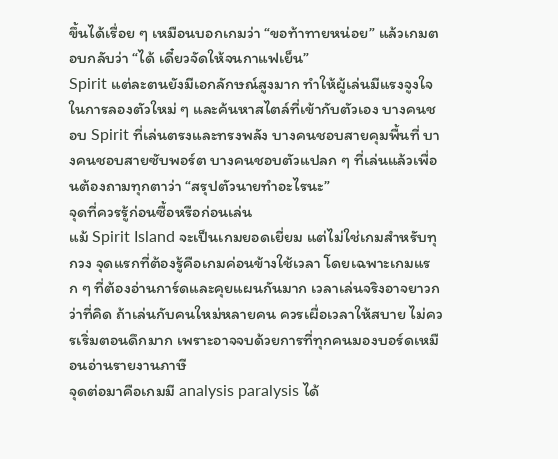ขึ้นได้เรื่อย ๆ เหมือนบอกเกมว่า “ขอท้าทายหน่อย” แล้วเกมตอบกลับว่า “ได้ เดี๋ยวจัดให้จนกาแฟเย็น”
Spirit แต่ละตนยังมีเอกลักษณ์สูงมาก ทำให้ผู้เล่นมีแรงจูงใจในการลองตัวใหม่ ๆ และค้นหาสไตล์ที่เข้ากับตัวเอง บางคนชอบ Spirit ที่เล่นตรงและทรงพลัง บางคนชอบสายคุมพื้นที่ บางคนชอบสายซับพอร์ต บางคนชอบตัวแปลก ๆ ที่เล่นแล้วเพื่อนต้องถามทุกตาว่า “สรุปตัวนายทำอะไรนะ”
จุดที่ควรรู้ก่อนซื้อหรือก่อนเล่น
แม้ Spirit Island จะเป็นเกมยอดเยี่ยม แต่ไม่ใช่เกมสำหรับทุกวง จุดแรกที่ต้องรู้คือเกมค่อนข้างใช้เวลา โดยเฉพาะเกมแรก ๆ ที่ต้องอ่านการ์ดและคุยแผนกันมาก เวลาเล่นจริงอาจยาวกว่าที่คิด ถ้าเล่นกับคนใหม่หลายคน ควรเผื่อเวลาให้สบาย ไม่ควรเริ่มตอนดึกมาก เพราะอาจจบด้วยการที่ทุกคนมองบอร์ดเหมือนอ่านรายงานภาษี
จุดต่อมาคือเกมมี analysis paralysis ได้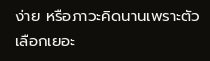ง่าย หรือภาวะคิดนานเพราะตัวเลือกเยอะ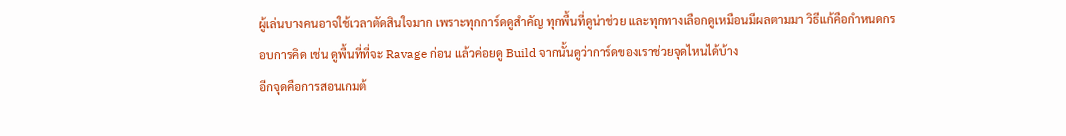ผู้เล่นบางคนอาจใช้เวลาตัดสินใจมาก เพราะทุกการ์ดดูสำคัญ ทุกพื้นที่ดูน่าช่วย และทุกทางเลือกดูเหมือนมีผลตามมา วิธีแก้คือกำหนดกรอบการคิด เช่น ดูพื้นที่ที่จะ Ravage ก่อน แล้วค่อยดู Build จากนั้นดูว่าการ์ดของเราช่วยจุดไหนได้บ้าง
อีกจุดคือการสอนเกมต้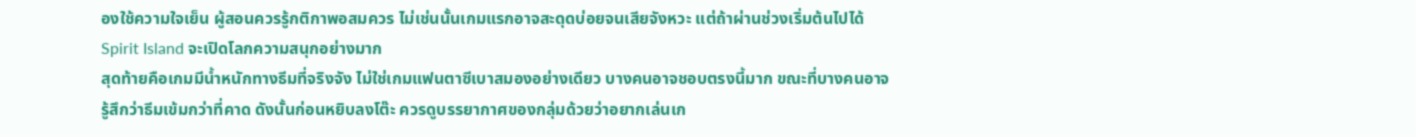องใช้ความใจเย็น ผู้สอนควรรู้กติกาพอสมควร ไม่เช่นนั้นเกมแรกอาจสะดุดบ่อยจนเสียจังหวะ แต่ถ้าผ่านช่วงเริ่มต้นไปได้ Spirit Island จะเปิดโลกความสนุกอย่างมาก
สุดท้ายคือเกมมีน้ำหนักทางธีมที่จริงจัง ไม่ใช่เกมแฟนตาซีเบาสมองอย่างเดียว บางคนอาจชอบตรงนี้มาก ขณะที่บางคนอาจรู้สึกว่าธีมเข้มกว่าที่คาด ดังนั้นก่อนหยิบลงโต๊ะ ควรดูบรรยากาศของกลุ่มด้วยว่าอยากเล่นเก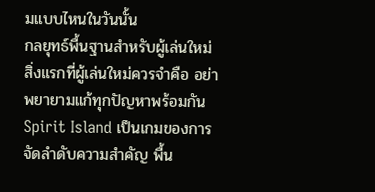มแบบไหนในวันนั้น
กลยุทธ์พื้นฐานสำหรับผู้เล่นใหม่
สิ่งแรกที่ผู้เล่นใหม่ควรจำคือ อย่าพยายามแก้ทุกปัญหาพร้อมกัน Spirit Island เป็นเกมของการจัดลำดับความสำคัญ พื้น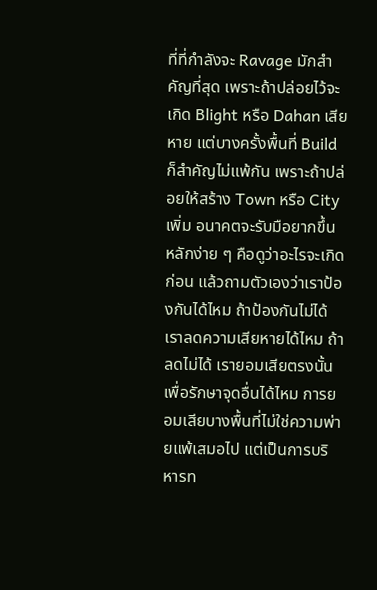ที่ที่กำลังจะ Ravage มักสำคัญที่สุด เพราะถ้าปล่อยไว้จะเกิด Blight หรือ Dahan เสียหาย แต่บางครั้งพื้นที่ Build ก็สำคัญไม่แพ้กัน เพราะถ้าปล่อยให้สร้าง Town หรือ City เพิ่ม อนาคตจะรับมือยากขึ้น
หลักง่าย ๆ คือดูว่าอะไรจะเกิดก่อน แล้วถามตัวเองว่าเราป้องกันได้ไหม ถ้าป้องกันไม่ได้ เราลดความเสียหายได้ไหม ถ้าลดไม่ได้ เรายอมเสียตรงนั้นเพื่อรักษาจุดอื่นได้ไหม การยอมเสียบางพื้นที่ไม่ใช่ความพ่ายแพ้เสมอไป แต่เป็นการบริหารท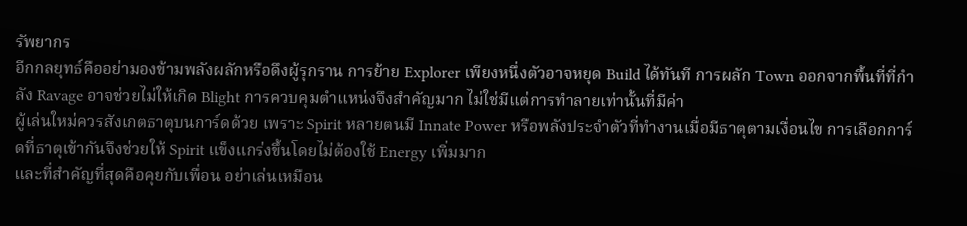รัพยากร
อีกกลยุทธ์คืออย่ามองข้ามพลังผลักหรือดึงผู้รุกราน การย้าย Explorer เพียงหนึ่งตัวอาจหยุด Build ได้ทันที การผลัก Town ออกจากพื้นที่ที่กำลัง Ravage อาจช่วยไม่ให้เกิด Blight การควบคุมตำแหน่งจึงสำคัญมาก ไม่ใช่มีแต่การทำลายเท่านั้นที่มีค่า
ผู้เล่นใหม่ควรสังเกตธาตุบนการ์ดด้วย เพราะ Spirit หลายตนมี Innate Power หรือพลังประจำตัวที่ทำงานเมื่อมีธาตุตามเงื่อนไข การเลือกการ์ดที่ธาตุเข้ากันจึงช่วยให้ Spirit แข็งแกร่งขึ้นโดยไม่ต้องใช้ Energy เพิ่มมาก
และที่สำคัญที่สุดคือคุยกับเพื่อน อย่าเล่นเหมือน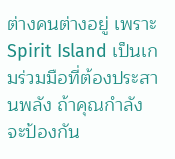ต่างคนต่างอยู่ เพราะ Spirit Island เป็นเกมร่วมมือที่ต้องประสานพลัง ถ้าคุณกำลังจะป้องกัน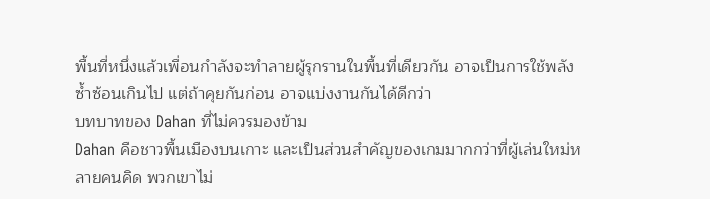พื้นที่หนึ่งแล้วเพื่อนกำลังจะทำลายผู้รุกรานในพื้นที่เดียวกัน อาจเป็นการใช้พลังซ้ำซ้อนเกินไป แต่ถ้าคุยกันก่อน อาจแบ่งงานกันได้ดีกว่า
บทบาทของ Dahan ที่ไม่ควรมองข้าม
Dahan คือชาวพื้นเมืองบนเกาะ และเป็นส่วนสำคัญของเกมมากกว่าที่ผู้เล่นใหม่หลายคนคิด พวกเขาไม่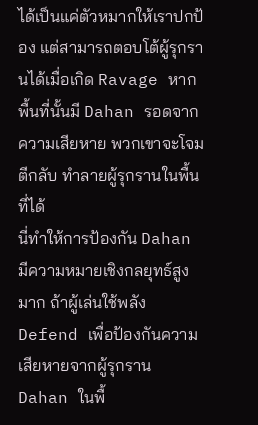ได้เป็นแค่ตัวหมากให้เราปกป้อง แต่สามารถตอบโต้ผู้รุกรานได้เมื่อเกิด Ravage หากพื้นที่นั้นมี Dahan รอดจากความเสียหาย พวกเขาจะโจมตีกลับ ทำลายผู้รุกรานในพื้นที่ได้
นี่ทำให้การป้องกัน Dahan มีความหมายเชิงกลยุทธ์สูงมาก ถ้าผู้เล่นใช้พลัง Defend เพื่อป้องกันความเสียหายจากผู้รุกราน Dahan ในพื้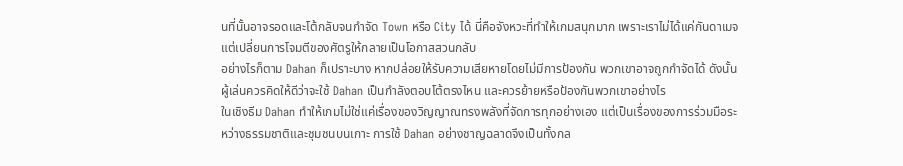นที่นั้นอาจรอดและโต้กลับจนกำจัด Town หรือ City ได้ นี่คือจังหวะที่ทำให้เกมสนุกมาก เพราะเราไม่ได้แค่กันดาเมจ แต่เปลี่ยนการโจมตีของศัตรูให้กลายเป็นโอกาสสวนกลับ
อย่างไรก็ตาม Dahan ก็เปราะบาง หากปล่อยให้รับความเสียหายโดยไม่มีการป้องกัน พวกเขาอาจถูกกำจัดได้ ดังนั้นผู้เล่นควรคิดให้ดีว่าจะใช้ Dahan เป็นกำลังตอบโต้ตรงไหน และควรย้ายหรือป้องกันพวกเขาอย่างไร
ในเชิงธีม Dahan ทำให้เกมไม่ใช่แค่เรื่องของวิญญาณทรงพลังที่จัดการทุกอย่างเอง แต่เป็นเรื่องของการร่วมมือระหว่างธรรมชาติและชุมชนบนเกาะ การใช้ Dahan อย่างชาญฉลาดจึงเป็นทั้งกล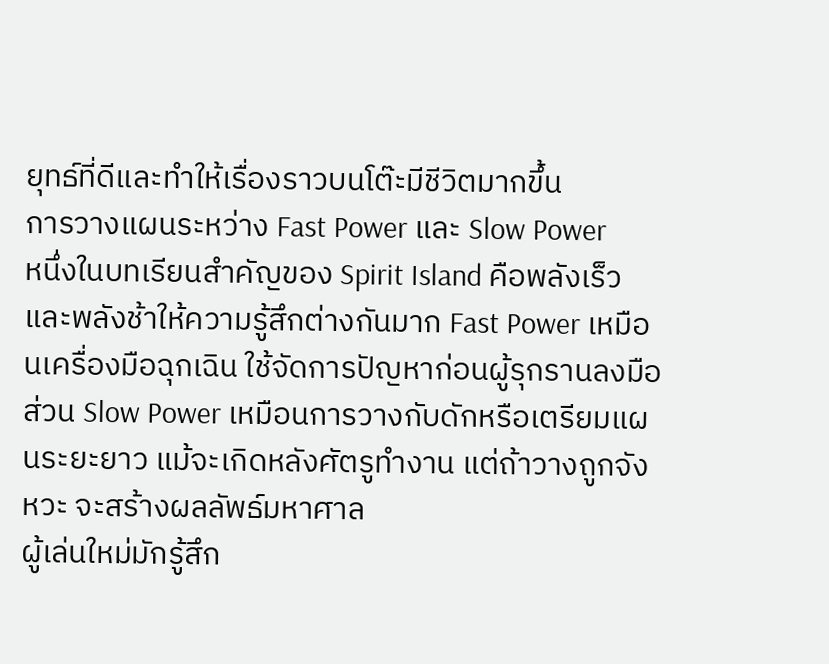ยุทธ์ที่ดีและทำให้เรื่องราวบนโต๊ะมีชีวิตมากขึ้น
การวางแผนระหว่าง Fast Power และ Slow Power
หนึ่งในบทเรียนสำคัญของ Spirit Island คือพลังเร็วและพลังช้าให้ความรู้สึกต่างกันมาก Fast Power เหมือนเครื่องมือฉุกเฉิน ใช้จัดการปัญหาก่อนผู้รุกรานลงมือ ส่วน Slow Power เหมือนการวางกับดักหรือเตรียมแผนระยะยาว แม้จะเกิดหลังศัตรูทำงาน แต่ถ้าวางถูกจังหวะ จะสร้างผลลัพธ์มหาศาล
ผู้เล่นใหม่มักรู้สึก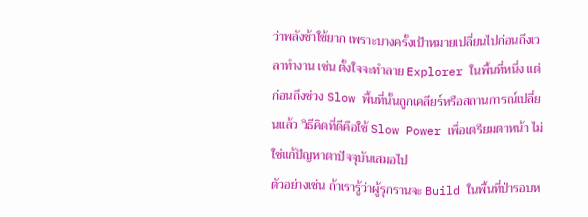ว่าพลังช้าใช้ยาก เพราะบางครั้งเป้าหมายเปลี่ยนไปก่อนถึงเวลาทำงาน เช่น ตั้งใจจะทำลาย Explorer ในพื้นที่หนึ่ง แต่ก่อนถึงช่วง Slow พื้นที่นั้นถูกเคลียร์หรือสถานการณ์เปลี่ยนแล้ว วิธีคิดที่ดีคือใช้ Slow Power เพื่อเตรียมตาหน้า ไม่ใช่แก้ปัญหาตาปัจจุบันเสมอไป
ตัวอย่างเช่น ถ้าเรารู้ว่าผู้รุกรานจะ Build ในพื้นที่ป่ารอบห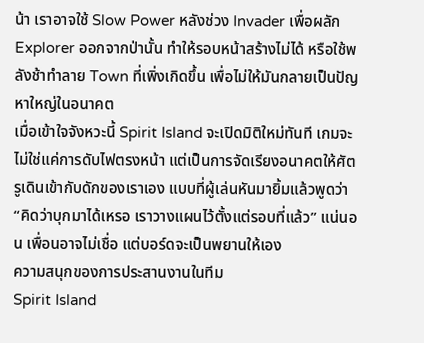น้า เราอาจใช้ Slow Power หลังช่วง Invader เพื่อผลัก Explorer ออกจากป่านั้น ทำให้รอบหน้าสร้างไม่ได้ หรือใช้พลังช้าทำลาย Town ที่เพิ่งเกิดขึ้น เพื่อไม่ให้มันกลายเป็นปัญหาใหญ่ในอนาคต
เมื่อเข้าใจจังหวะนี้ Spirit Island จะเปิดมิติใหม่ทันที เกมจะไม่ใช่แค่การดับไฟตรงหน้า แต่เป็นการจัดเรียงอนาคตให้ศัตรูเดินเข้ากับดักของเราเอง แบบที่ผู้เล่นหันมายิ้มแล้วพูดว่า “คิดว่าบุกมาได้เหรอ เราวางแผนไว้ตั้งแต่รอบที่แล้ว” แน่นอน เพื่อนอาจไม่เชื่อ แต่บอร์ดจะเป็นพยานให้เอง
ความสนุกของการประสานงานในทีม
Spirit Island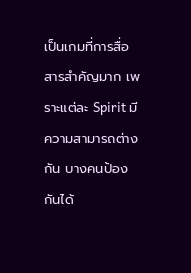เป็นเกมที่การสื่อสารสำคัญมาก เพราะแต่ละ Spirit มีความสามารถต่างกัน บางคนป้องกันได้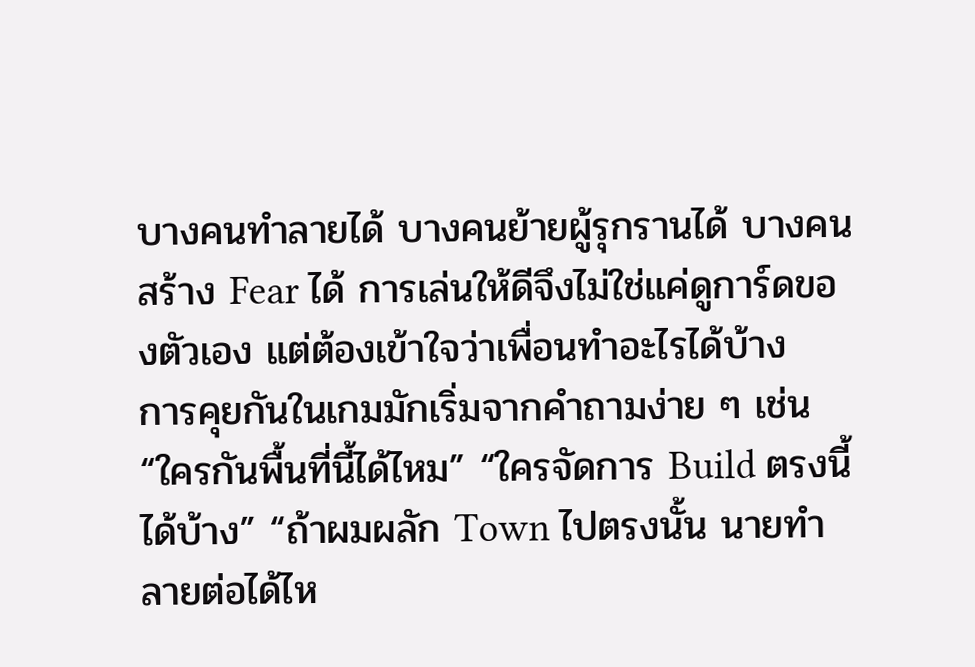บางคนทำลายได้ บางคนย้ายผู้รุกรานได้ บางคนสร้าง Fear ได้ การเล่นให้ดีจึงไม่ใช่แค่ดูการ์ดของตัวเอง แต่ต้องเข้าใจว่าเพื่อนทำอะไรได้บ้าง
การคุยกันในเกมมักเริ่มจากคำถามง่าย ๆ เช่น “ใครกันพื้นที่นี้ได้ไหม” “ใครจัดการ Build ตรงนี้ได้บ้าง” “ถ้าผมผลัก Town ไปตรงนั้น นายทำลายต่อได้ไห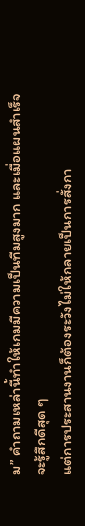ม” คำถามเหล่านี้ทำให้เกมมีความเป็นทีมสูงมาก และเมื่อแผนสำเร็จจะรู้สึกดีสุด ๆ
แต่การประสานงานก็ต้องระวังไม่ให้กลายเป็นการสั่งกา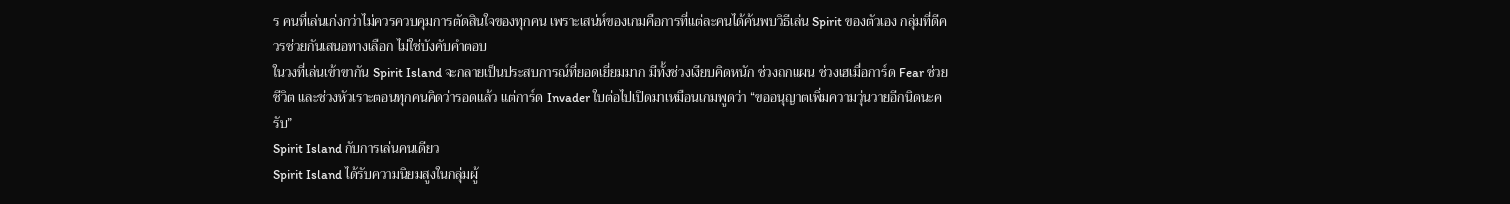ร คนที่เล่นเก่งกว่าไม่ควรควบคุมการตัดสินใจของทุกคน เพราะเสน่ห์ของเกมคือการที่แต่ละคนได้ค้นพบวิธีเล่น Spirit ของตัวเอง กลุ่มที่ดีควรช่วยกันเสนอทางเลือก ไม่ใช่บังคับคำตอบ
ในวงที่เล่นเข้าขากัน Spirit Island จะกลายเป็นประสบการณ์ที่ยอดเยี่ยมมาก มีทั้งช่วงเงียบคิดหนัก ช่วงถกแผน ช่วงเฮเมื่อการ์ด Fear ช่วยชีวิต และช่วงหัวเราะตอนทุกคนคิดว่ารอดแล้ว แต่การ์ด Invader ใบต่อไปเปิดมาเหมือนเกมพูดว่า “ขออนุญาตเพิ่มความวุ่นวายอีกนิดนะครับ”
Spirit Island กับการเล่นคนเดียว
Spirit Island ได้รับความนิยมสูงในกลุ่มผู้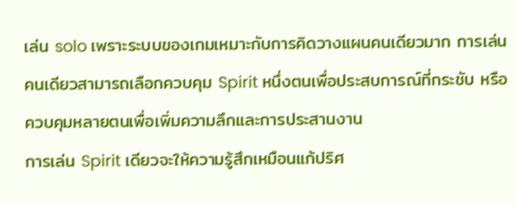เล่น solo เพราะระบบของเกมเหมาะกับการคิดวางแผนคนเดียวมาก การเล่นคนเดียวสามารถเลือกควบคุม Spirit หนึ่งตนเพื่อประสบการณ์ที่กระชับ หรือควบคุมหลายตนเพื่อเพิ่มความลึกและการประสานงาน
การเล่น Spirit เดียวจะให้ความรู้สึกเหมือนแก้ปริศ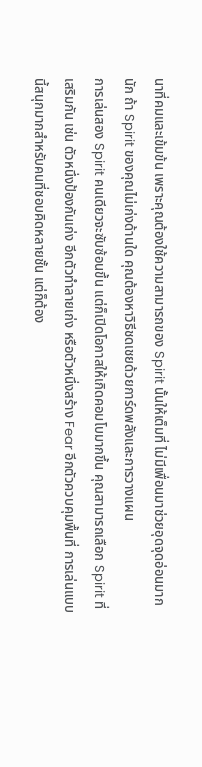นาที่คมและเข้มข้น เพราะคุณต้องใช้ความสามารถของ Spirit นั้นให้เต็มที่ ไม่มีเพื่อนมาช่วยอุดจุดอ่อนมากนัก ถ้า Spirit ของคุณไม่เก่งด้านใด คุณต้องหาวิธีชดเชยด้วยการ์ดพลังและการวางแผน
การเล่นสอง Spirit คนเดียวจะซับซ้อนขึ้น แต่ก็เปิดโอกาสให้เกิดคอมโบมากขึ้น คุณสามารถเลือก Spirit ที่เสริมกัน เช่น ตัวหนึ่งป้องกันเก่ง อีกตัวทำลายเก่ง หรือตัวหนึ่งสร้าง Fear อีกตัวควบคุมพื้นที่ การเล่นแบบนี้สนุกมากสำหรับคนที่ชอบคิดหลายชั้น แต่ก็ต้อง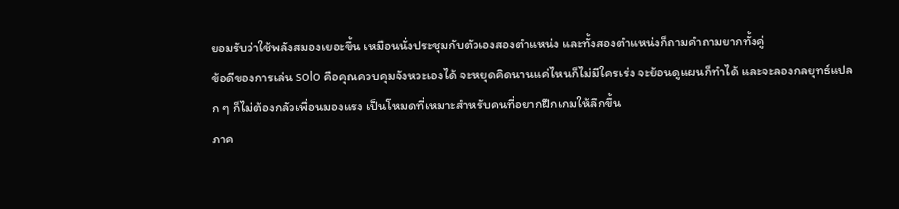ยอมรับว่าใช้พลังสมองเยอะขึ้น เหมือนนั่งประชุมกับตัวเองสองตำแหน่ง และทั้งสองตำแหน่งก็ถามคำถามยากทั้งคู่
ข้อดีของการเล่น solo คือคุณควบคุมจังหวะเองได้ จะหยุดคิดนานแค่ไหนก็ไม่มีใครเร่ง จะย้อนดูแผนก็ทำได้ และจะลองกลยุทธ์แปลก ๆ ก็ไม่ต้องกลัวเพื่อนมองแรง เป็นโหมดที่เหมาะสำหรับคนที่อยากฝึกเกมให้ลึกขึ้น
ภาค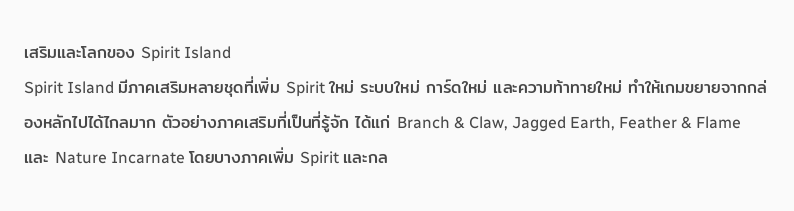เสริมและโลกของ Spirit Island
Spirit Island มีภาคเสริมหลายชุดที่เพิ่ม Spirit ใหม่ ระบบใหม่ การ์ดใหม่ และความท้าทายใหม่ ทำให้เกมขยายจากกล่องหลักไปได้ไกลมาก ตัวอย่างภาคเสริมที่เป็นที่รู้จัก ได้แก่ Branch & Claw, Jagged Earth, Feather & Flame และ Nature Incarnate โดยบางภาคเพิ่ม Spirit และกล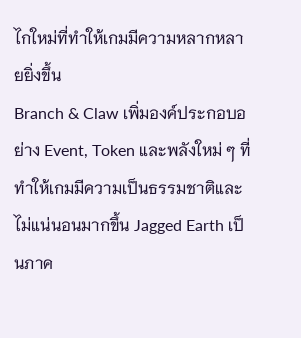ไกใหม่ที่ทำให้เกมมีความหลากหลายยิ่งขึ้น
Branch & Claw เพิ่มองค์ประกอบอย่าง Event, Token และพลังใหม่ ๆ ที่ทำให้เกมมีความเป็นธรรมชาติและไม่แน่นอนมากขึ้น Jagged Earth เป็นภาค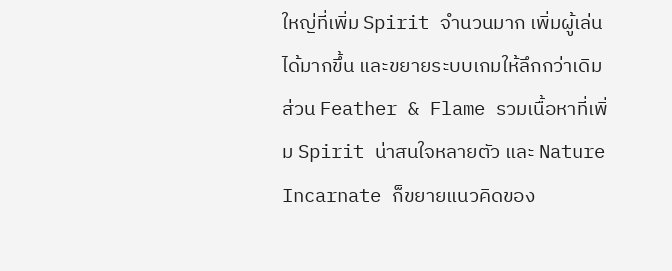ใหญ่ที่เพิ่ม Spirit จำนวนมาก เพิ่มผู้เล่นได้มากขึ้น และขยายระบบเกมให้ลึกกว่าเดิม ส่วน Feather & Flame รวมเนื้อหาที่เพิ่ม Spirit น่าสนใจหลายตัว และ Nature Incarnate ก็ขยายแนวคิดของ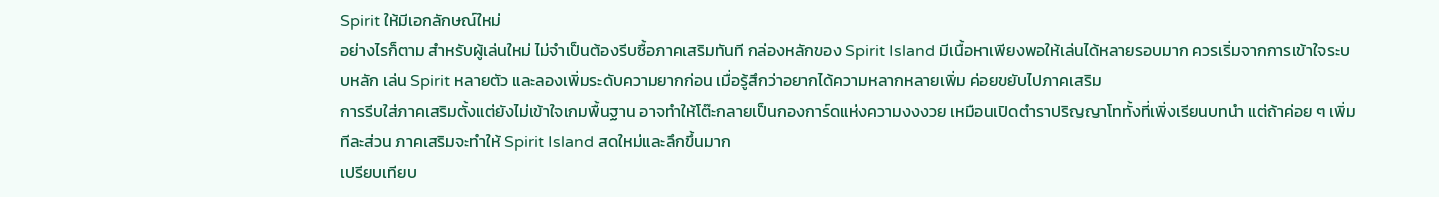Spirit ให้มีเอกลักษณ์ใหม่
อย่างไรก็ตาม สำหรับผู้เล่นใหม่ ไม่จำเป็นต้องรีบซื้อภาคเสริมทันที กล่องหลักของ Spirit Island มีเนื้อหาเพียงพอให้เล่นได้หลายรอบมาก ควรเริ่มจากการเข้าใจระบบหลัก เล่น Spirit หลายตัว และลองเพิ่มระดับความยากก่อน เมื่อรู้สึกว่าอยากได้ความหลากหลายเพิ่ม ค่อยขยับไปภาคเสริม
การรีบใส่ภาคเสริมตั้งแต่ยังไม่เข้าใจเกมพื้นฐาน อาจทำให้โต๊ะกลายเป็นกองการ์ดแห่งความงงงวย เหมือนเปิดตำราปริญญาโททั้งที่เพิ่งเรียนบทนำ แต่ถ้าค่อย ๆ เพิ่มทีละส่วน ภาคเสริมจะทำให้ Spirit Island สดใหม่และลึกขึ้นมาก
เปรียบเทียบ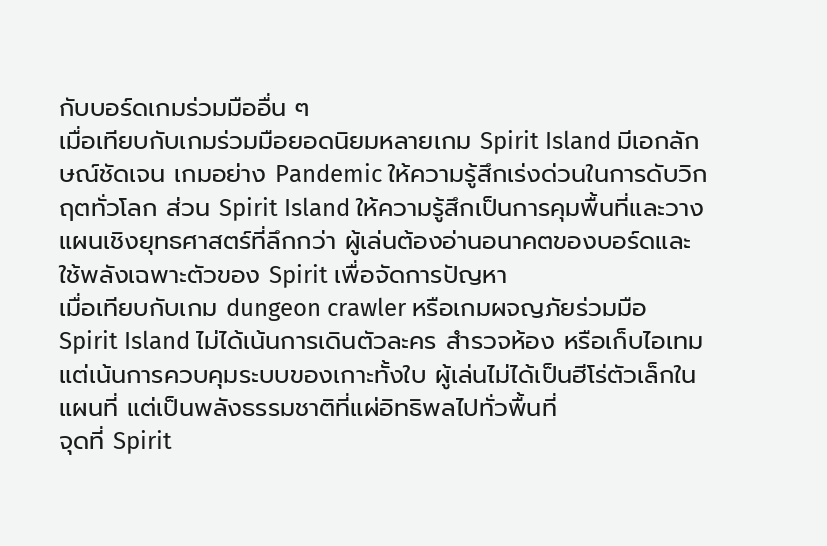กับบอร์ดเกมร่วมมืออื่น ๆ
เมื่อเทียบกับเกมร่วมมือยอดนิยมหลายเกม Spirit Island มีเอกลักษณ์ชัดเจน เกมอย่าง Pandemic ให้ความรู้สึกเร่งด่วนในการดับวิกฤตทั่วโลก ส่วน Spirit Island ให้ความรู้สึกเป็นการคุมพื้นที่และวางแผนเชิงยุทธศาสตร์ที่ลึกกว่า ผู้เล่นต้องอ่านอนาคตของบอร์ดและใช้พลังเฉพาะตัวของ Spirit เพื่อจัดการปัญหา
เมื่อเทียบกับเกม dungeon crawler หรือเกมผจญภัยร่วมมือ Spirit Island ไม่ได้เน้นการเดินตัวละคร สำรวจห้อง หรือเก็บไอเทม แต่เน้นการควบคุมระบบของเกาะทั้งใบ ผู้เล่นไม่ได้เป็นฮีโร่ตัวเล็กในแผนที่ แต่เป็นพลังธรรมชาติที่แผ่อิทธิพลไปทั่วพื้นที่
จุดที่ Spirit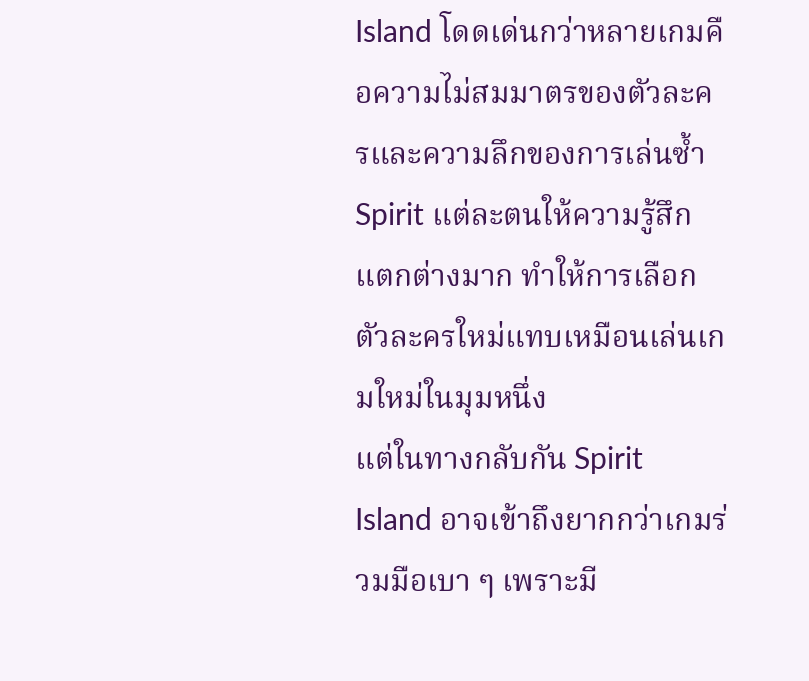Island โดดเด่นกว่าหลายเกมคือความไม่สมมาตรของตัวละครและความลึกของการเล่นซ้ำ Spirit แต่ละตนให้ความรู้สึกแตกต่างมาก ทำให้การเลือกตัวละครใหม่แทบเหมือนเล่นเกมใหม่ในมุมหนึ่ง
แต่ในทางกลับกัน Spirit Island อาจเข้าถึงยากกว่าเกมร่วมมือเบา ๆ เพราะมี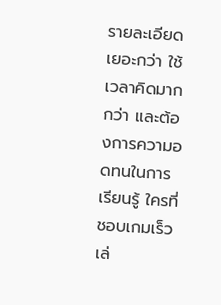รายละเอียดเยอะกว่า ใช้เวลาคิดมากกว่า และต้องการความอดทนในการเรียนรู้ ใครที่ชอบเกมเร็ว เล่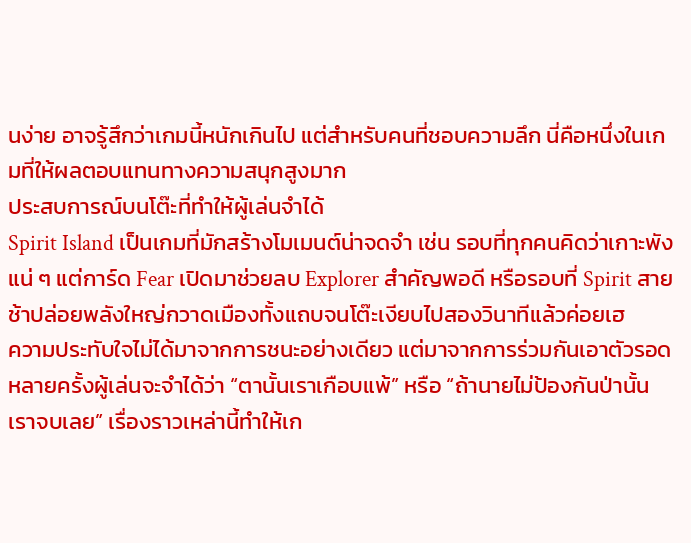นง่าย อาจรู้สึกว่าเกมนี้หนักเกินไป แต่สำหรับคนที่ชอบความลึก นี่คือหนึ่งในเกมที่ให้ผลตอบแทนทางความสนุกสูงมาก
ประสบการณ์บนโต๊ะที่ทำให้ผู้เล่นจำได้
Spirit Island เป็นเกมที่มักสร้างโมเมนต์น่าจดจำ เช่น รอบที่ทุกคนคิดว่าเกาะพังแน่ ๆ แต่การ์ด Fear เปิดมาช่วยลบ Explorer สำคัญพอดี หรือรอบที่ Spirit สายช้าปล่อยพลังใหญ่กวาดเมืองทั้งแถบจนโต๊ะเงียบไปสองวินาทีแล้วค่อยเฮ
ความประทับใจไม่ได้มาจากการชนะอย่างเดียว แต่มาจากการร่วมกันเอาตัวรอด หลายครั้งผู้เล่นจะจำได้ว่า “ตานั้นเราเกือบแพ้” หรือ “ถ้านายไม่ป้องกันป่านั้น เราจบเลย” เรื่องราวเหล่านี้ทำให้เก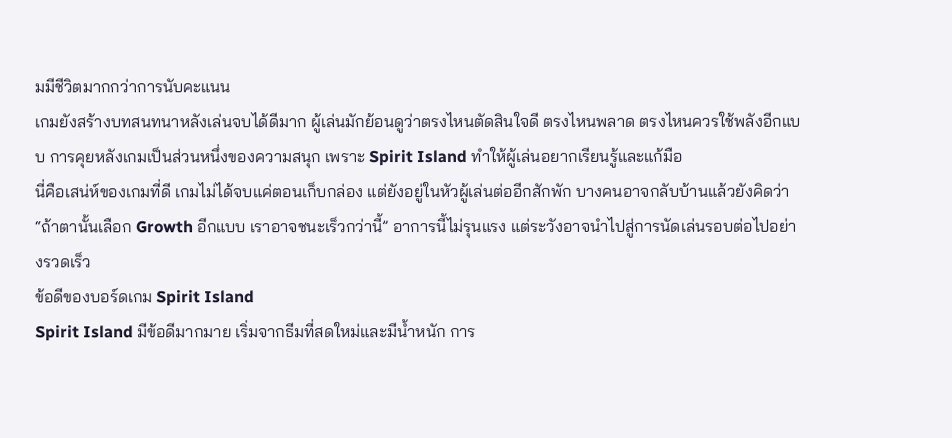มมีชีวิตมากกว่าการนับคะแนน
เกมยังสร้างบทสนทนาหลังเล่นจบได้ดีมาก ผู้เล่นมักย้อนดูว่าตรงไหนตัดสินใจดี ตรงไหนพลาด ตรงไหนควรใช้พลังอีกแบบ การคุยหลังเกมเป็นส่วนหนึ่งของความสนุก เพราะ Spirit Island ทำให้ผู้เล่นอยากเรียนรู้และแก้มือ
นี่คือเสน่ห์ของเกมที่ดี เกมไม่ได้จบแค่ตอนเก็บกล่อง แต่ยังอยู่ในหัวผู้เล่นต่ออีกสักพัก บางคนอาจกลับบ้านแล้วยังคิดว่า “ถ้าตานั้นเลือก Growth อีกแบบ เราอาจชนะเร็วกว่านี้” อาการนี้ไม่รุนแรง แต่ระวังอาจนำไปสู่การนัดเล่นรอบต่อไปอย่างรวดเร็ว
ข้อดีของบอร์ดเกม Spirit Island
Spirit Island มีข้อดีมากมาย เริ่มจากธีมที่สดใหม่และมีน้ำหนัก การ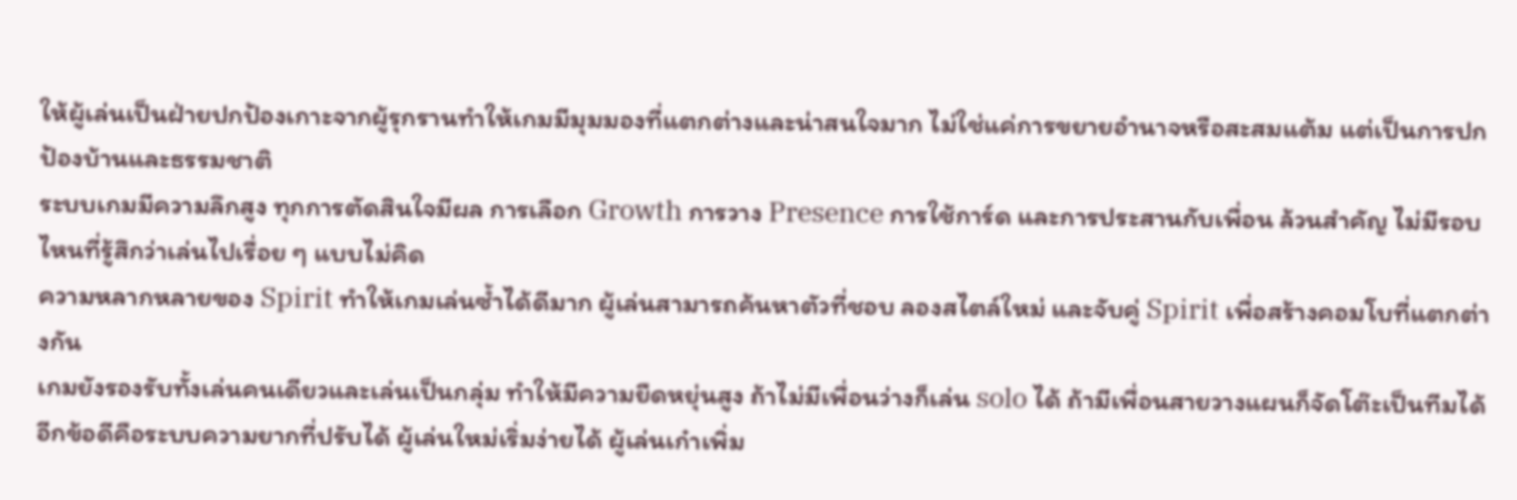ให้ผู้เล่นเป็นฝ่ายปกป้องเกาะจากผู้รุกรานทำให้เกมมีมุมมองที่แตกต่างและน่าสนใจมาก ไม่ใช่แค่การขยายอำนาจหรือสะสมแต้ม แต่เป็นการปกป้องบ้านและธรรมชาติ
ระบบเกมมีความลึกสูง ทุกการตัดสินใจมีผล การเลือก Growth การวาง Presence การใช้การ์ด และการประสานกับเพื่อน ล้วนสำคัญ ไม่มีรอบไหนที่รู้สึกว่าเล่นไปเรื่อย ๆ แบบไม่คิด
ความหลากหลายของ Spirit ทำให้เกมเล่นซ้ำได้ดีมาก ผู้เล่นสามารถค้นหาตัวที่ชอบ ลองสไตล์ใหม่ และจับคู่ Spirit เพื่อสร้างคอมโบที่แตกต่างกัน
เกมยังรองรับทั้งเล่นคนเดียวและเล่นเป็นกลุ่ม ทำให้มีความยืดหยุ่นสูง ถ้าไม่มีเพื่อนว่างก็เล่น solo ได้ ถ้ามีเพื่อนสายวางแผนก็จัดโต๊ะเป็นทีมได้
อีกข้อดีคือระบบความยากที่ปรับได้ ผู้เล่นใหม่เริ่มง่ายได้ ผู้เล่นเก๋าเพิ่ม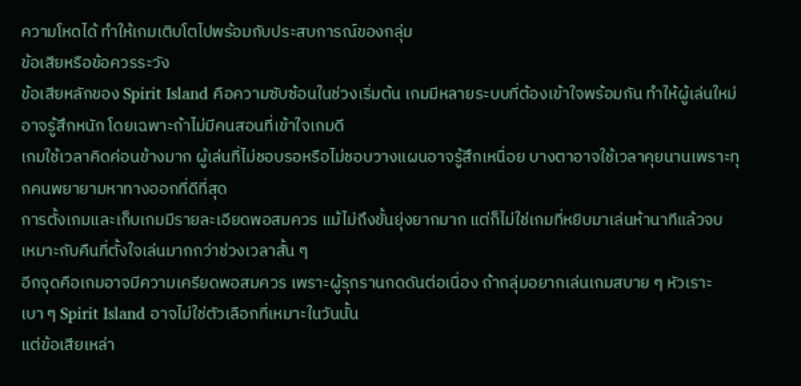ความโหดได้ ทำให้เกมเติบโตไปพร้อมกับประสบการณ์ของกลุ่ม
ข้อเสียหรือข้อควรระวัง
ข้อเสียหลักของ Spirit Island คือความซับซ้อนในช่วงเริ่มต้น เกมมีหลายระบบที่ต้องเข้าใจพร้อมกัน ทำให้ผู้เล่นใหม่อาจรู้สึกหนัก โดยเฉพาะถ้าไม่มีคนสอนที่เข้าใจเกมดี
เกมใช้เวลาคิดค่อนข้างมาก ผู้เล่นที่ไม่ชอบรอหรือไม่ชอบวางแผนอาจรู้สึกเหนื่อย บางตาอาจใช้เวลาคุยนานเพราะทุกคนพยายามหาทางออกที่ดีที่สุด
การตั้งเกมและเก็บเกมมีรายละเอียดพอสมควร แม้ไม่ถึงขั้นยุ่งยากมาก แต่ก็ไม่ใช่เกมที่หยิบมาเล่นห้านาทีแล้วจบ เหมาะกับคืนที่ตั้งใจเล่นมากกว่าช่วงเวลาสั้น ๆ
อีกจุดคือเกมอาจมีความเครียดพอสมควร เพราะผู้รุกรานกดดันต่อเนื่อง ถ้ากลุ่มอยากเล่นเกมสบาย ๆ หัวเราะเบา ๆ Spirit Island อาจไม่ใช่ตัวเลือกที่เหมาะในวันนั้น
แต่ข้อเสียเหล่า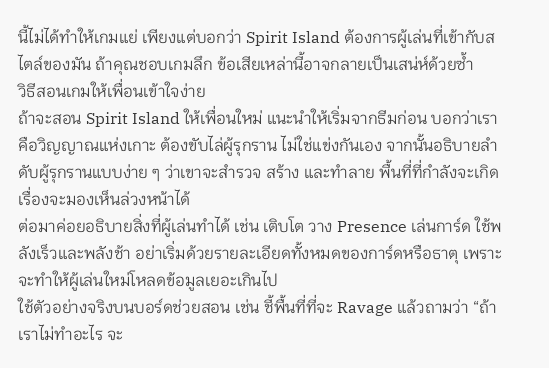นี้ไม่ได้ทำให้เกมแย่ เพียงแต่บอกว่า Spirit Island ต้องการผู้เล่นที่เข้ากับสไตล์ของมัน ถ้าคุณชอบเกมลึก ข้อเสียเหล่านี้อาจกลายเป็นเสน่ห์ด้วยซ้ำ
วิธีสอนเกมให้เพื่อนเข้าใจง่าย
ถ้าจะสอน Spirit Island ให้เพื่อนใหม่ แนะนำให้เริ่มจากธีมก่อน บอกว่าเราคือวิญญาณแห่งเกาะ ต้องขับไล่ผู้รุกราน ไม่ใช่แข่งกันเอง จากนั้นอธิบายลำดับผู้รุกรานแบบง่าย ๆ ว่าเขาจะสำรวจ สร้าง และทำลาย พื้นที่ที่กำลังจะเกิดเรื่องจะมองเห็นล่วงหน้าได้
ต่อมาค่อยอธิบายสิ่งที่ผู้เล่นทำได้ เช่น เติบโต วาง Presence เล่นการ์ด ใช้พลังเร็วและพลังช้า อย่าเริ่มด้วยรายละเอียดทั้งหมดของการ์ดหรือธาตุ เพราะจะทำให้ผู้เล่นใหม่โหลดข้อมูลเยอะเกินไป
ใช้ตัวอย่างจริงบนบอร์ดช่วยสอน เช่น ชี้พื้นที่ที่จะ Ravage แล้วถามว่า “ถ้าเราไม่ทำอะไร จะ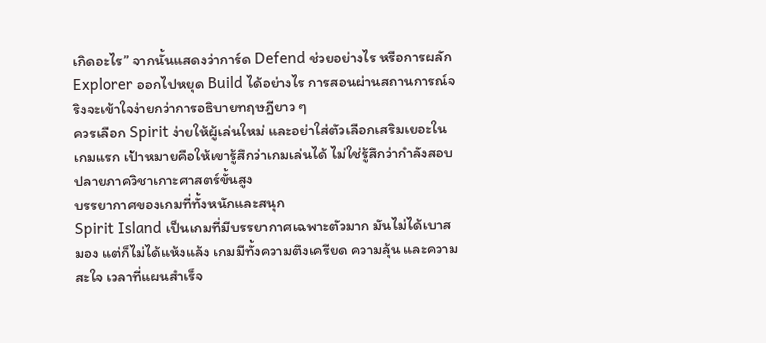เกิดอะไร” จากนั้นแสดงว่าการ์ด Defend ช่วยอย่างไร หรือการผลัก Explorer ออกไปหยุด Build ได้อย่างไร การสอนผ่านสถานการณ์จริงจะเข้าใจง่ายกว่าการอธิบายทฤษฎียาว ๆ
ควรเลือก Spirit ง่ายให้ผู้เล่นใหม่ และอย่าใส่ตัวเลือกเสริมเยอะในเกมแรก เป้าหมายคือให้เขารู้สึกว่าเกมเล่นได้ ไม่ใช่รู้สึกว่ากำลังสอบปลายภาควิชาเกาะศาสตร์ขั้นสูง
บรรยากาศของเกมที่ทั้งหนักและสนุก
Spirit Island เป็นเกมที่มีบรรยากาศเฉพาะตัวมาก มันไม่ได้เบาสมอง แต่ก็ไม่ได้แห้งแล้ง เกมมีทั้งความตึงเครียด ความลุ้น และความสะใจ เวลาที่แผนสำเร็จ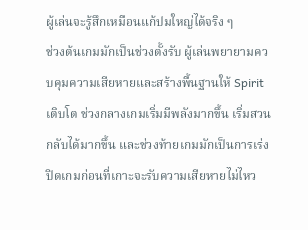ผู้เล่นจะรู้สึกเหมือนแก้ปมใหญ่ได้จริง ๆ
ช่วงต้นเกมมักเป็นช่วงตั้งรับ ผู้เล่นพยายามควบคุมความเสียหายและสร้างพื้นฐานให้ Spirit เติบโต ช่วงกลางเกมเริ่มมีพลังมากขึ้น เริ่มสวนกลับได้มากขึ้น และช่วงท้ายเกมมักเป็นการเร่งปิดเกมก่อนที่เกาะจะรับความเสียหายไม่ไหว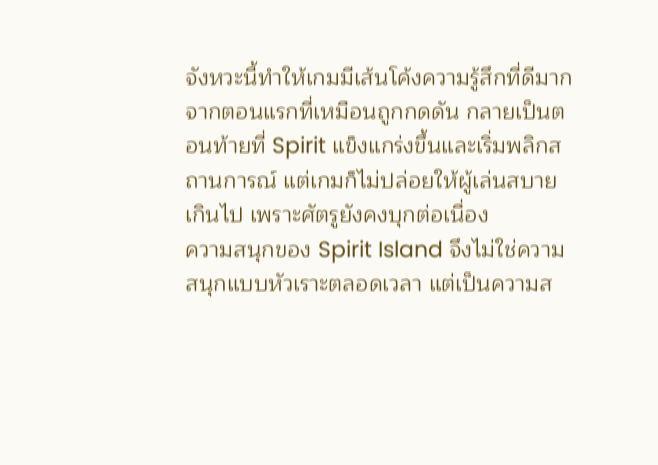จังหวะนี้ทำให้เกมมีเส้นโค้งความรู้สึกที่ดีมาก จากตอนแรกที่เหมือนถูกกดดัน กลายเป็นตอนท้ายที่ Spirit แข็งแกร่งขึ้นและเริ่มพลิกสถานการณ์ แต่เกมก็ไม่ปล่อยให้ผู้เล่นสบายเกินไป เพราะศัตรูยังคงบุกต่อเนื่อง
ความสนุกของ Spirit Island จึงไม่ใช่ความสนุกแบบหัวเราะตลอดเวลา แต่เป็นความส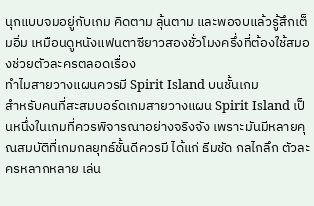นุกแบบจมอยู่กับเกม คิดตาม ลุ้นตาม และพอจบแล้วรู้สึกเต็มอิ่ม เหมือนดูหนังแฟนตาซียาวสองชั่วโมงครึ่งที่ต้องใช้สมองช่วยตัวละครตลอดเรื่อง
ทำไมสายวางแผนควรมี Spirit Island บนชั้นเกม
สำหรับคนที่สะสมบอร์ดเกมสายวางแผน Spirit Island เป็นหนึ่งในเกมที่ควรพิจารณาอย่างจริงจัง เพราะมันมีหลายคุณสมบัติที่เกมกลยุทธ์ชั้นดีควรมี ได้แก่ ธีมชัด กลไกลึก ตัวละครหลากหลาย เล่น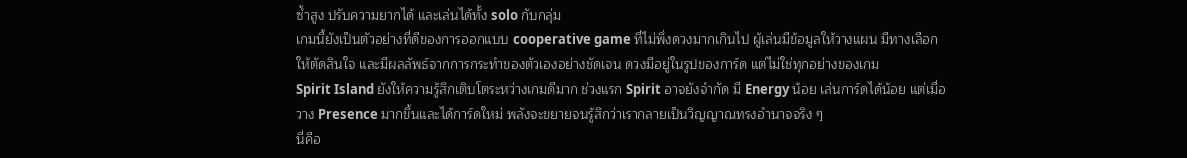ซ้ำสูง ปรับความยากได้ และเล่นได้ทั้ง solo กับกลุ่ม
เกมนี้ยังเป็นตัวอย่างที่ดีของการออกแบบ cooperative game ที่ไม่พึ่งดวงมากเกินไป ผู้เล่นมีข้อมูลให้วางแผน มีทางเลือกให้ตัดสินใจ และมีผลลัพธ์จากการกระทำของตัวเองอย่างชัดเจน ดวงมีอยู่ในรูปของการ์ด แต่ไม่ใช่ทุกอย่างของเกม
Spirit Island ยังให้ความรู้สึกเติบโตระหว่างเกมดีมาก ช่วงแรก Spirit อาจยังจำกัด มี Energy น้อย เล่นการ์ดได้น้อย แต่เมื่อวาง Presence มากขึ้นและได้การ์ดใหม่ พลังจะขยายจนรู้สึกว่าเรากลายเป็นวิญญาณทรงอำนาจจริง ๆ
นี่คือ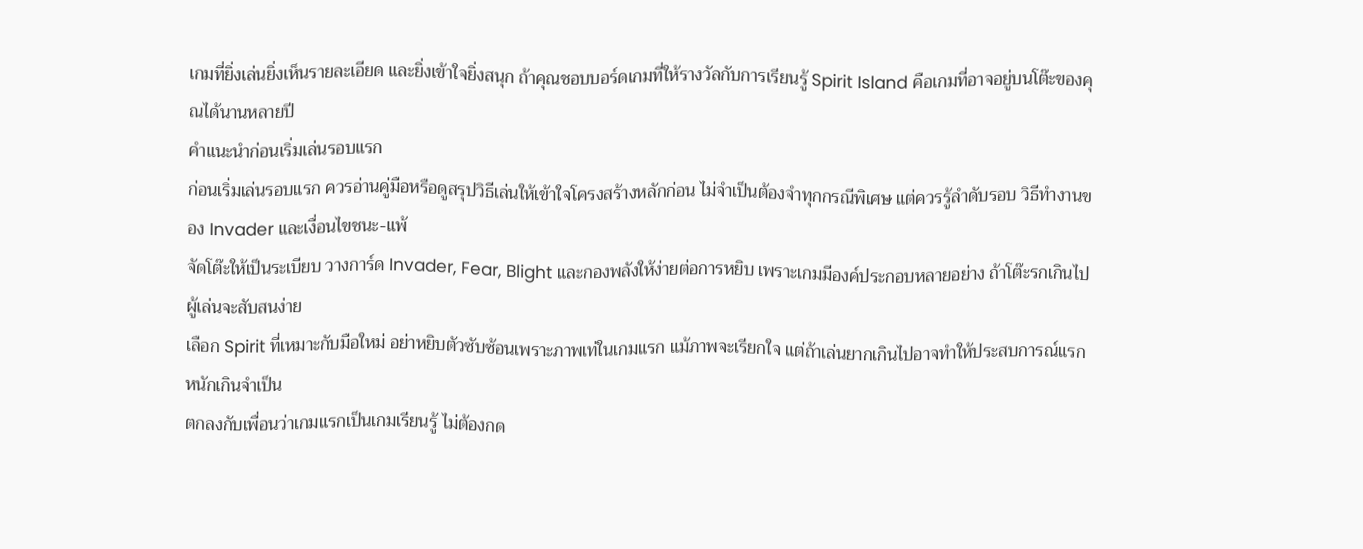เกมที่ยิ่งเล่นยิ่งเห็นรายละเอียด และยิ่งเข้าใจยิ่งสนุก ถ้าคุณชอบบอร์ดเกมที่ให้รางวัลกับการเรียนรู้ Spirit Island คือเกมที่อาจอยู่บนโต๊ะของคุณได้นานหลายปี
คำแนะนำก่อนเริ่มเล่นรอบแรก
ก่อนเริ่มเล่นรอบแรก ควรอ่านคู่มือหรือดูสรุปวิธีเล่นให้เข้าใจโครงสร้างหลักก่อน ไม่จำเป็นต้องจำทุกกรณีพิเศษ แต่ควรรู้ลำดับรอบ วิธีทำงานของ Invader และเงื่อนไขชนะ-แพ้
จัดโต๊ะให้เป็นระเบียบ วางการ์ด Invader, Fear, Blight และกองพลังให้ง่ายต่อการหยิบ เพราะเกมมีองค์ประกอบหลายอย่าง ถ้าโต๊ะรกเกินไป ผู้เล่นจะสับสนง่าย
เลือก Spirit ที่เหมาะกับมือใหม่ อย่าหยิบตัวซับซ้อนเพราะภาพเท่ในเกมแรก แม้ภาพจะเรียกใจ แต่ถ้าเล่นยากเกินไปอาจทำให้ประสบการณ์แรกหนักเกินจำเป็น
ตกลงกับเพื่อนว่าเกมแรกเป็นเกมเรียนรู้ ไม่ต้องกด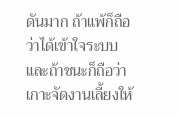ดันมาก ถ้าแพ้ก็ถือว่าได้เข้าใจระบบ และถ้าชนะก็ถือว่าเกาะจัดงานเลี้ยงให้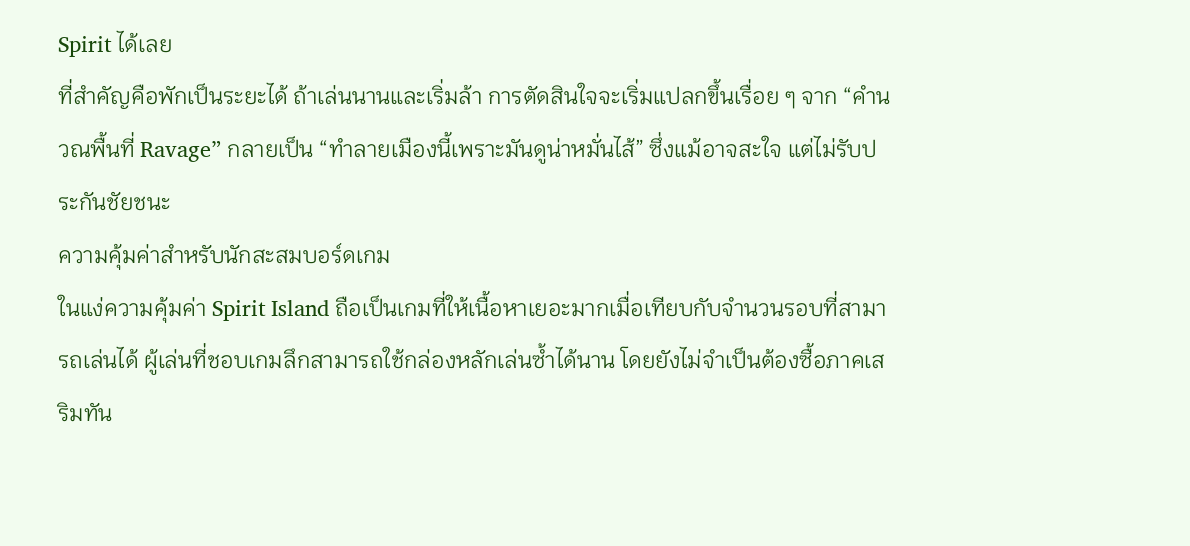Spirit ได้เลย
ที่สำคัญคือพักเป็นระยะได้ ถ้าเล่นนานและเริ่มล้า การตัดสินใจจะเริ่มแปลกขึ้นเรื่อย ๆ จาก “คำนวณพื้นที่ Ravage” กลายเป็น “ทำลายเมืองนี้เพราะมันดูน่าหมั่นไส้” ซึ่งแม้อาจสะใจ แต่ไม่รับประกันชัยชนะ
ความคุ้มค่าสำหรับนักสะสมบอร์ดเกม
ในแง่ความคุ้มค่า Spirit Island ถือเป็นเกมที่ให้เนื้อหาเยอะมากเมื่อเทียบกับจำนวนรอบที่สามารถเล่นได้ ผู้เล่นที่ชอบเกมลึกสามารถใช้กล่องหลักเล่นซ้ำได้นาน โดยยังไม่จำเป็นต้องซื้อภาคเสริมทัน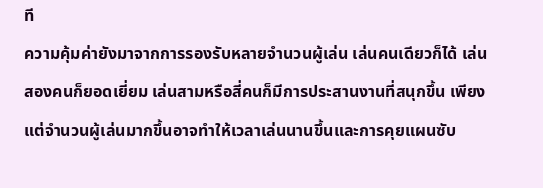ที
ความคุ้มค่ายังมาจากการรองรับหลายจำนวนผู้เล่น เล่นคนเดียวก็ได้ เล่นสองคนก็ยอดเยี่ยม เล่นสามหรือสี่คนก็มีการประสานงานที่สนุกขึ้น เพียงแต่จำนวนผู้เล่นมากขึ้นอาจทำให้เวลาเล่นนานขึ้นและการคุยแผนซับ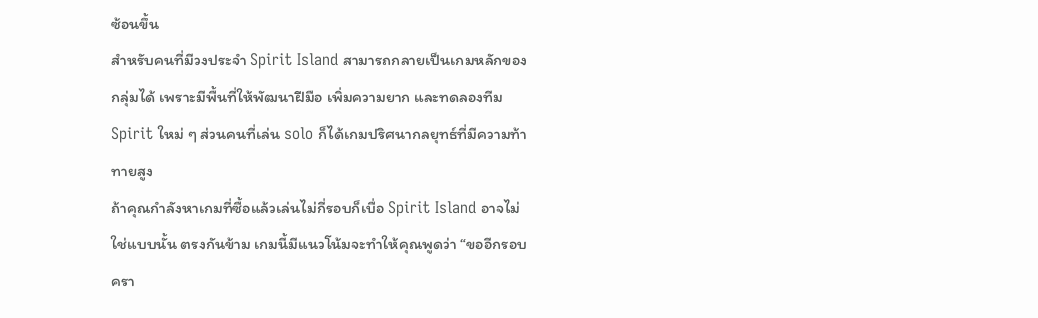ซ้อนขึ้น
สำหรับคนที่มีวงประจำ Spirit Island สามารถกลายเป็นเกมหลักของกลุ่มได้ เพราะมีพื้นที่ให้พัฒนาฝีมือ เพิ่มความยาก และทดลองทีม Spirit ใหม่ ๆ ส่วนคนที่เล่น solo ก็ได้เกมปริศนากลยุทธ์ที่มีความท้าทายสูง
ถ้าคุณกำลังหาเกมที่ซื้อแล้วเล่นไม่กี่รอบก็เบื่อ Spirit Island อาจไม่ใช่แบบนั้น ตรงกันข้าม เกมนี้มีแนวโน้มจะทำให้คุณพูดว่า “ขออีกรอบ ครา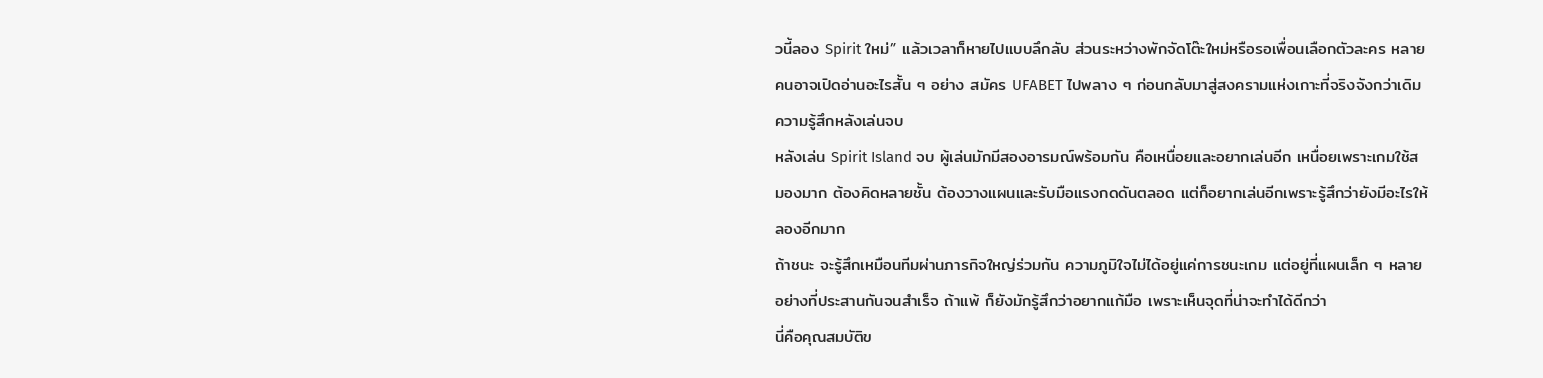วนี้ลอง Spirit ใหม่” แล้วเวลาก็หายไปแบบลึกลับ ส่วนระหว่างพักจัดโต๊ะใหม่หรือรอเพื่อนเลือกตัวละคร หลายคนอาจเปิดอ่านอะไรสั้น ๆ อย่าง สมัคร UFABET ไปพลาง ๆ ก่อนกลับมาสู่สงครามแห่งเกาะที่จริงจังกว่าเดิม
ความรู้สึกหลังเล่นจบ
หลังเล่น Spirit Island จบ ผู้เล่นมักมีสองอารมณ์พร้อมกัน คือเหนื่อยและอยากเล่นอีก เหนื่อยเพราะเกมใช้สมองมาก ต้องคิดหลายชั้น ต้องวางแผนและรับมือแรงกดดันตลอด แต่ก็อยากเล่นอีกเพราะรู้สึกว่ายังมีอะไรให้ลองอีกมาก
ถ้าชนะ จะรู้สึกเหมือนทีมผ่านภารกิจใหญ่ร่วมกัน ความภูมิใจไม่ได้อยู่แค่การชนะเกม แต่อยู่ที่แผนเล็ก ๆ หลายอย่างที่ประสานกันจนสำเร็จ ถ้าแพ้ ก็ยังมักรู้สึกว่าอยากแก้มือ เพราะเห็นจุดที่น่าจะทำได้ดีกว่า
นี่คือคุณสมบัติข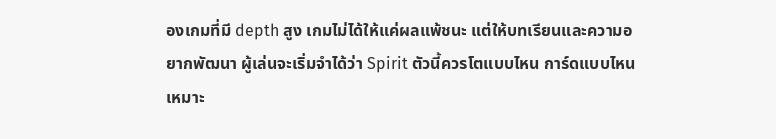องเกมที่มี depth สูง เกมไม่ได้ให้แค่ผลแพ้ชนะ แต่ให้บทเรียนและความอยากพัฒนา ผู้เล่นจะเริ่มจำได้ว่า Spirit ตัวนี้ควรโตแบบไหน การ์ดแบบไหนเหมาะ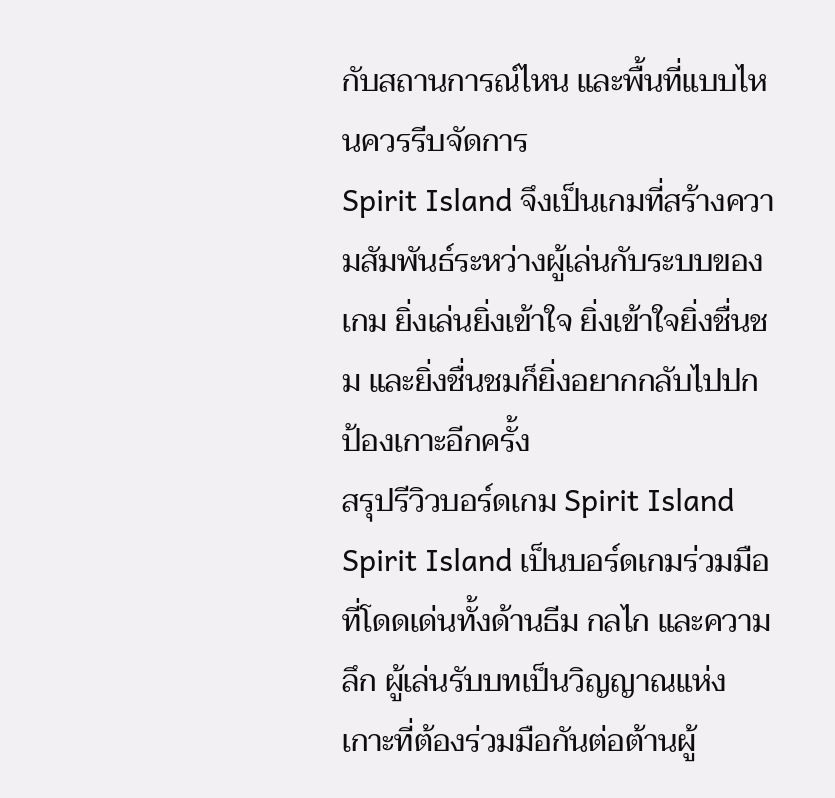กับสถานการณ์ไหน และพื้นที่แบบไหนควรรีบจัดการ
Spirit Island จึงเป็นเกมที่สร้างความสัมพันธ์ระหว่างผู้เล่นกับระบบของเกม ยิ่งเล่นยิ่งเข้าใจ ยิ่งเข้าใจยิ่งชื่นชม และยิ่งชื่นชมก็ยิ่งอยากกลับไปปกป้องเกาะอีกครั้ง
สรุปรีวิวบอร์ดเกม Spirit Island
Spirit Island เป็นบอร์ดเกมร่วมมือที่โดดเด่นทั้งด้านธีม กลไก และความลึก ผู้เล่นรับบทเป็นวิญญาณแห่งเกาะที่ต้องร่วมมือกันต่อต้านผู้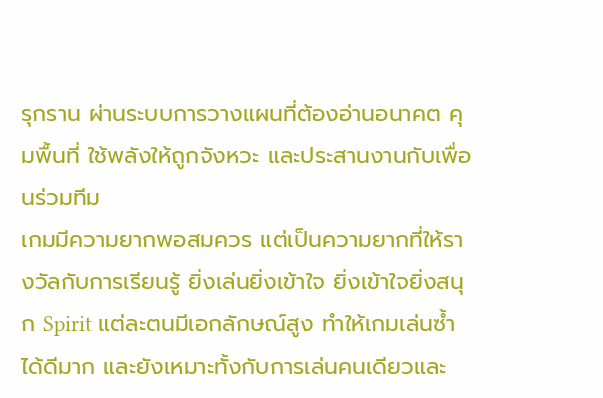รุกราน ผ่านระบบการวางแผนที่ต้องอ่านอนาคต คุมพื้นที่ ใช้พลังให้ถูกจังหวะ และประสานงานกับเพื่อนร่วมทีม
เกมมีความยากพอสมควร แต่เป็นความยากที่ให้รางวัลกับการเรียนรู้ ยิ่งเล่นยิ่งเข้าใจ ยิ่งเข้าใจยิ่งสนุก Spirit แต่ละตนมีเอกลักษณ์สูง ทำให้เกมเล่นซ้ำได้ดีมาก และยังเหมาะทั้งกับการเล่นคนเดียวและ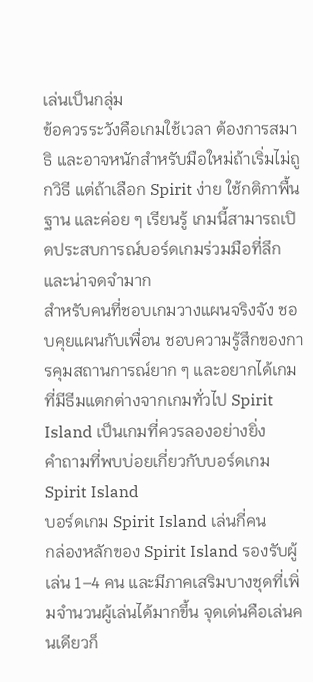เล่นเป็นกลุ่ม
ข้อควรระวังคือเกมใช้เวลา ต้องการสมาธิ และอาจหนักสำหรับมือใหม่ถ้าเริ่มไม่ถูกวิธี แต่ถ้าเลือก Spirit ง่าย ใช้กติกาพื้นฐาน และค่อย ๆ เรียนรู้ เกมนี้สามารถเปิดประสบการณ์บอร์ดเกมร่วมมือที่ลึกและน่าจดจำมาก
สำหรับคนที่ชอบเกมวางแผนจริงจัง ชอบคุยแผนกับเพื่อน ชอบความรู้สึกของการคุมสถานการณ์ยาก ๆ และอยากได้เกมที่มีธีมแตกต่างจากเกมทั่วไป Spirit Island เป็นเกมที่ควรลองอย่างยิ่ง
คำถามที่พบบ่อยเกี่ยวกับบอร์ดเกม Spirit Island
บอร์ดเกม Spirit Island เล่นกี่คน
กล่องหลักของ Spirit Island รองรับผู้เล่น 1–4 คน และมีภาคเสริมบางชุดที่เพิ่มจำนวนผู้เล่นได้มากขึ้น จุดเด่นคือเล่นคนเดียวก็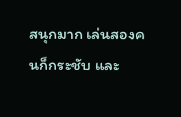สนุกมาก เล่นสองคนก็กระชับ และ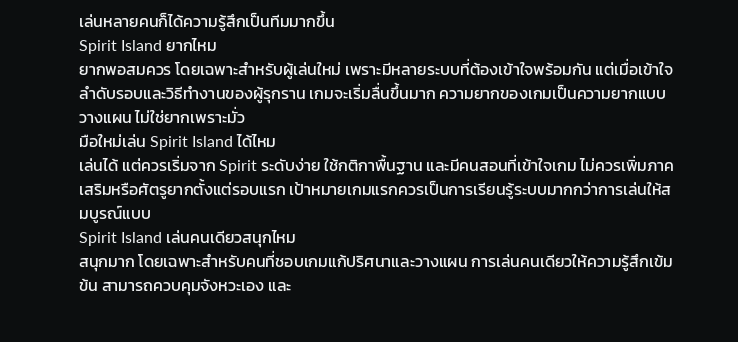เล่นหลายคนก็ได้ความรู้สึกเป็นทีมมากขึ้น
Spirit Island ยากไหม
ยากพอสมควร โดยเฉพาะสำหรับผู้เล่นใหม่ เพราะมีหลายระบบที่ต้องเข้าใจพร้อมกัน แต่เมื่อเข้าใจลำดับรอบและวิธีทำงานของผู้รุกราน เกมจะเริ่มลื่นขึ้นมาก ความยากของเกมเป็นความยากแบบวางแผน ไม่ใช่ยากเพราะมั่ว
มือใหม่เล่น Spirit Island ได้ไหม
เล่นได้ แต่ควรเริ่มจาก Spirit ระดับง่าย ใช้กติกาพื้นฐาน และมีคนสอนที่เข้าใจเกม ไม่ควรเพิ่มภาคเสริมหรือศัตรูยากตั้งแต่รอบแรก เป้าหมายเกมแรกควรเป็นการเรียนรู้ระบบมากกว่าการเล่นให้สมบูรณ์แบบ
Spirit Island เล่นคนเดียวสนุกไหม
สนุกมาก โดยเฉพาะสำหรับคนที่ชอบเกมแก้ปริศนาและวางแผน การเล่นคนเดียวให้ความรู้สึกเข้มข้น สามารถควบคุมจังหวะเอง และ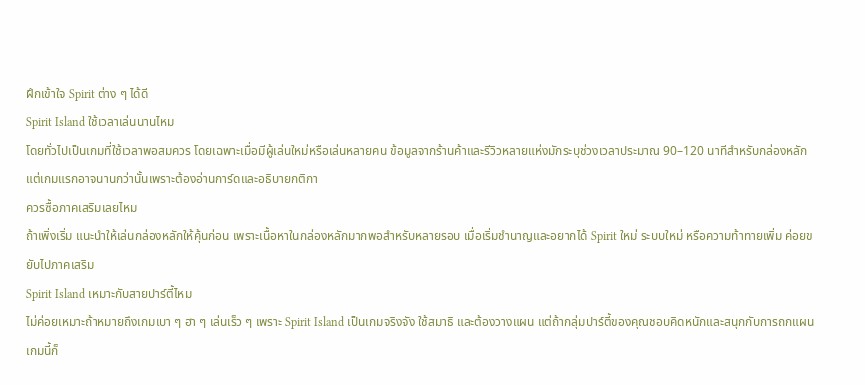ฝึกเข้าใจ Spirit ต่าง ๆ ได้ดี
Spirit Island ใช้เวลาเล่นนานไหม
โดยทั่วไปเป็นเกมที่ใช้เวลาพอสมควร โดยเฉพาะเมื่อมีผู้เล่นใหม่หรือเล่นหลายคน ข้อมูลจากร้านค้าและรีวิวหลายแห่งมักระบุช่วงเวลาประมาณ 90–120 นาทีสำหรับกล่องหลัก แต่เกมแรกอาจนานกว่านั้นเพราะต้องอ่านการ์ดและอธิบายกติกา
ควรซื้อภาคเสริมเลยไหม
ถ้าเพิ่งเริ่ม แนะนำให้เล่นกล่องหลักให้คุ้นก่อน เพราะเนื้อหาในกล่องหลักมากพอสำหรับหลายรอบ เมื่อเริ่มชำนาญและอยากได้ Spirit ใหม่ ระบบใหม่ หรือความท้าทายเพิ่ม ค่อยขยับไปภาคเสริม
Spirit Island เหมาะกับสายปาร์ตี้ไหม
ไม่ค่อยเหมาะถ้าหมายถึงเกมเบา ๆ ฮา ๆ เล่นเร็ว ๆ เพราะ Spirit Island เป็นเกมจริงจัง ใช้สมาธิ และต้องวางแผน แต่ถ้ากลุ่มปาร์ตี้ของคุณชอบคิดหนักและสนุกกับการถกแผน เกมนี้ก็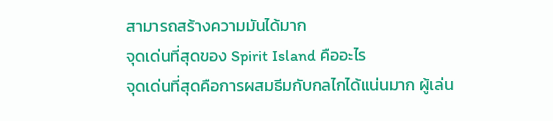สามารถสร้างความมันได้มาก
จุดเด่นที่สุดของ Spirit Island คืออะไร
จุดเด่นที่สุดคือการผสมธีมกับกลไกได้แน่นมาก ผู้เล่น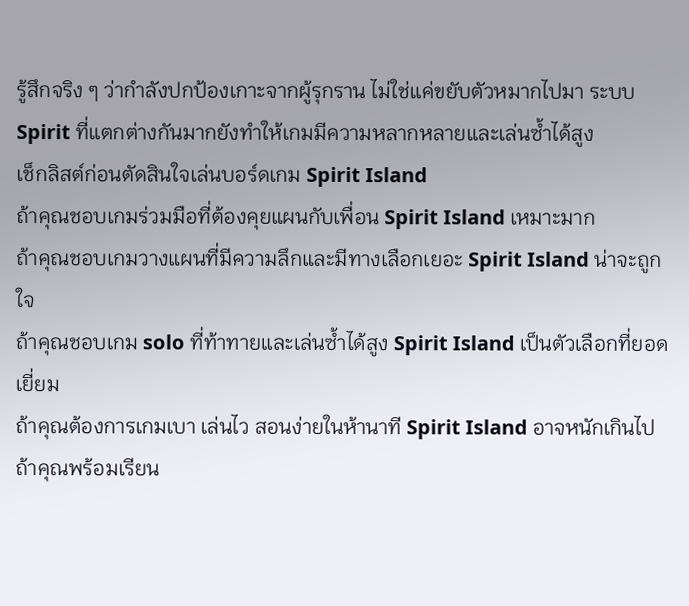รู้สึกจริง ๆ ว่ากำลังปกป้องเกาะจากผู้รุกราน ไม่ใช่แค่ขยับตัวหมากไปมา ระบบ Spirit ที่แตกต่างกันมากยังทำให้เกมมีความหลากหลายและเล่นซ้ำได้สูง
เช็กลิสต์ก่อนตัดสินใจเล่นบอร์ดเกม Spirit Island
ถ้าคุณชอบเกมร่วมมือที่ต้องคุยแผนกับเพื่อน Spirit Island เหมาะมาก
ถ้าคุณชอบเกมวางแผนที่มีความลึกและมีทางเลือกเยอะ Spirit Island น่าจะถูกใจ
ถ้าคุณชอบเกม solo ที่ท้าทายและเล่นซ้ำได้สูง Spirit Island เป็นตัวเลือกที่ยอดเยี่ยม
ถ้าคุณต้องการเกมเบา เล่นไว สอนง่ายในห้านาที Spirit Island อาจหนักเกินไป
ถ้าคุณพร้อมเรียน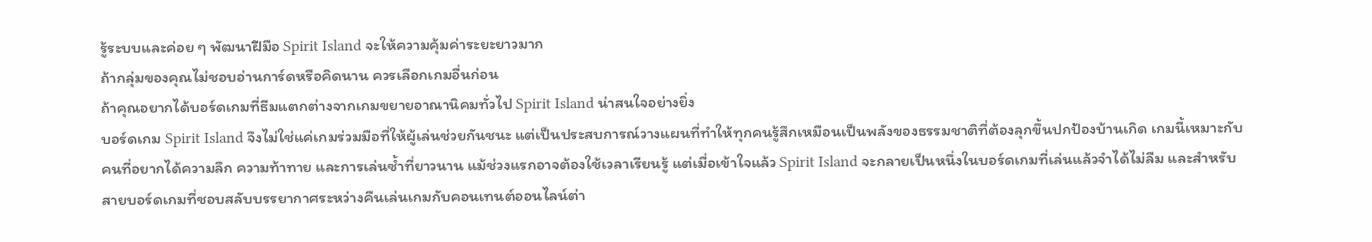รู้ระบบและค่อย ๆ พัฒนาฝีมือ Spirit Island จะให้ความคุ้มค่าระยะยาวมาก
ถ้ากลุ่มของคุณไม่ชอบอ่านการ์ดหรือคิดนาน ควรเลือกเกมอื่นก่อน
ถ้าคุณอยากได้บอร์ดเกมที่ธีมแตกต่างจากเกมขยายอาณานิคมทั่วไป Spirit Island น่าสนใจอย่างยิ่ง
บอร์ดเกม Spirit Island จึงไม่ใช่แค่เกมร่วมมือที่ให้ผู้เล่นช่วยกันชนะ แต่เป็นประสบการณ์วางแผนที่ทำให้ทุกคนรู้สึกเหมือนเป็นพลังของธรรมชาติที่ต้องลุกขึ้นปกป้องบ้านเกิด เกมนี้เหมาะกับคนที่อยากได้ความลึก ความท้าทาย และการเล่นซ้ำที่ยาวนาน แม้ช่วงแรกอาจต้องใช้เวลาเรียนรู้ แต่เมื่อเข้าใจแล้ว Spirit Island จะกลายเป็นหนึ่งในบอร์ดเกมที่เล่นแล้วจำได้ไม่ลืม และสำหรับสายบอร์ดเกมที่ชอบสลับบรรยากาศระหว่างคืนเล่นเกมกับคอนเทนต์ออนไลน์ต่า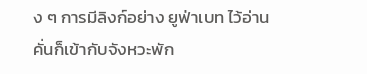ง ๆ การมีลิงก์อย่าง ยูฟ่าเบท ไว้อ่านคั่นก็เข้ากับจังหวะพัก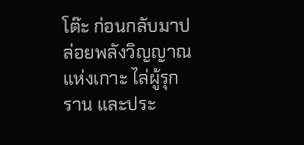โต๊ะ ก่อนกลับมาปล่อยพลังวิญญาณแห่งเกาะ ไล่ผู้รุกราน และประ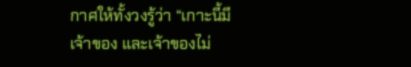กาศให้ทั้งวงรู้ว่า “เกาะนี้มีเจ้าของ และเจ้าของไม่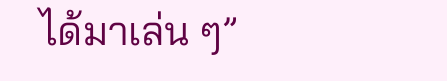ได้มาเล่น ๆ”